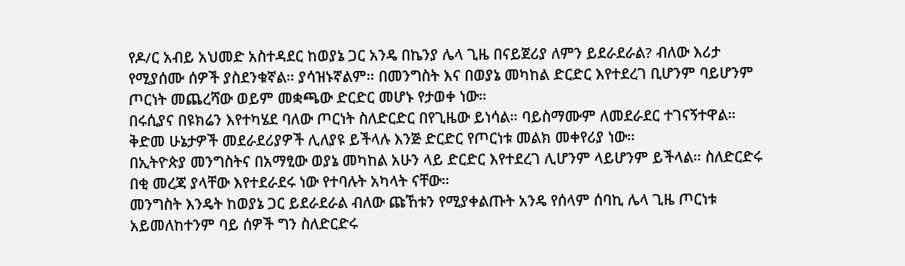የዶ/ር አብይ አህመድ አስተዳደር ከወያኔ ጋር አንዴ በኬንያ ሌላ ጊዜ በናይጀሪያ ለምን ይደራደራል? ብለው እሪታ የሚያሰሙ ሰዎች ያስደንቁኛል። ያሳዝኑኛልም። በመንግስት እና በወያኔ መካከል ድርድር እየተደረገ ቢሆንም ባይሆንም ጦርነት መጨረሻው ወይም መቋጫው ድርድር መሆኑ የታወቀ ነው።
በሩሲያና በዩክሬን እየተካሄደ ባለው ጦርነት ስለድርድር በየጊዜው ይነሳል። ባይስማሙም ለመደራደር ተገናኝተዋል። ቅድመ ሁኔታዎች መደራደሪያዎች ሊለያዩ ይችላሉ እንጅ ድርድር የጦርነቱ መልክ መቀየሪያ ነው።
በኢትዮጵያ መንግስትና በአማፂው ወያኔ መካከል አሁን ላይ ድርድር እየተደረገ ሊሆንም ላይሆንም ይችላል። ስለድርድሩ በቂ መረጃ ያላቸው እየተደራደሩ ነው የተባሉት አካላት ናቸው።
መንግስት እንዴት ከወያኔ ጋር ይደራደራል ብለው ጩኸቱን የሚያቀልጡት አንዴ የሰላም ሰባኪ ሌላ ጊዜ ጦርነቱ አይመለከተንም ባይ ሰዎች ግን ስለድርድሩ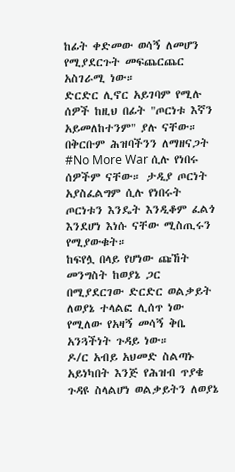ከፊት ቀድመው ወሳኝ ለመሆን የሚያደርጉት መፍጨርጨር አስገራሚ ነው።
ድርድር ሊኖር አይገባም የሚሉ ሰዎች ከዚህ በፊት "ጦርነቱ እኛን አይመለከተንም" ያሉ ናቸው። በቅርቡም ሕዝባችንን ለማዘናጋት #No More War ሲሉ የነበሩ ሰዎችም ናቸው። ታዲያ ጦርነት አያስፈልግም ሲሉ የነበሩት ጦርነቱን እንዴት እንዲቆም ፈልጎ እንደሆነ እነሱ ናቸው ሚስጢሩን የሚያውቁት።
ከፍየሏ በላይ የሆነው ጩኸት መንግስት ከወያኔ ጋር በሚያደርገው ድርድር ወልቃይት ለወያኔ ተላልፎ ሊሰጥ ነው የሚለው የአዛኝ መሳኝ ቅቤ አንጓችነት ጉዳይ ነው።
ዶ/ር አብይ አህመድ ስልጣኑ አይነካበት እንጅ የሕዝብ ጥያቄ ጉዳዩ ስላልሆነ ወልቃይትን ለወያኔ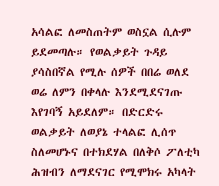አሳልፎ ለመስጠትም ወስኗል ሲሉም ይደመጣሉ። የወልቃይት ጉዳይ ያሳስበኛል የሚሉ ሰዎች በበሬ ወለደ ወሬ ለምን በቀላሉ እንደሚደናገጡ እየገባኝ አይደለም። በድርድሩ ወልቃይት ለወያኔ ተላልፎ ሊሰጥ ስለመሆኑና በተክደሃል በለቅሶ ፖለቲካ ሕዝብን ለማደናገር የሚሞክሩ አካላት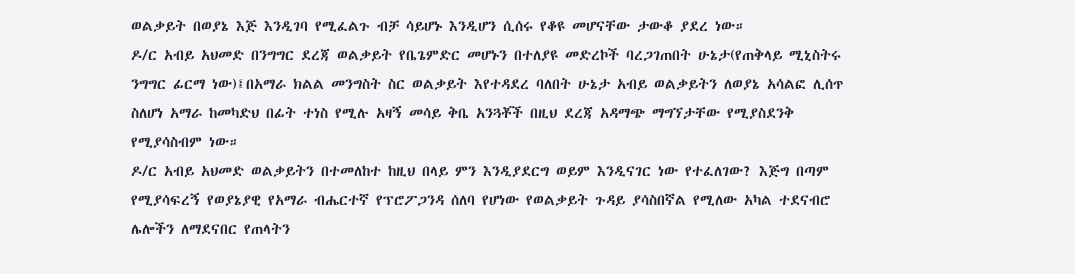ወልቃይት በወያኔ እጅ እንዲገባ የሚፈልጉ ብቻ ሳይሆኑ እንዲሆን ሲሰሩ የቆዩ መሆናቸው ታውቆ ያደረ ነው።
ዶ/ር አብይ አህመድ በንግግር ደረጃ ወልቃይት የቤጌምድር መሆኑን በተለያዩ መድረኮች ባረጋገጠበት ሁኔታ(የጠቅላይ ሚኒስትሩ ንግግር ፊርማ ነው)፤በአማራ ክልል መንግስት ስር ወልቃይት እየተዳደረ ባለበት ሁኔታ አብይ ወልቃይትን ለወያኔ አሳልፎ ሊሰጥ ስለሆነ አማራ ከመካድህ በፊት ተነስ የሚሉ አዛኝ መሳይ ቅቤ አንጓቾች በዚህ ደረጃ አዳማጭ ማግኘታቸው የሚያስደንቅ የሚያሳስብም ነው።
ዶ/ር አብይ አህመድ ወልቃይትን በተመለከተ ከዚህ በላይ ምን እንዲያደርግ ወይም እንዲናገር ነው የተፈለገው? እጅግ በጣም የሚያሳፍረኝ የወያኔያዊ የአማራ ብሔርተኛ የፕሮፖጋንዳ ሰለባ የሆነው የወልቃይት ጉዳይ ያሳስበኛል የሚለው አካል ተደናብሮ ሌሎችን ለማደናበር የጠላትን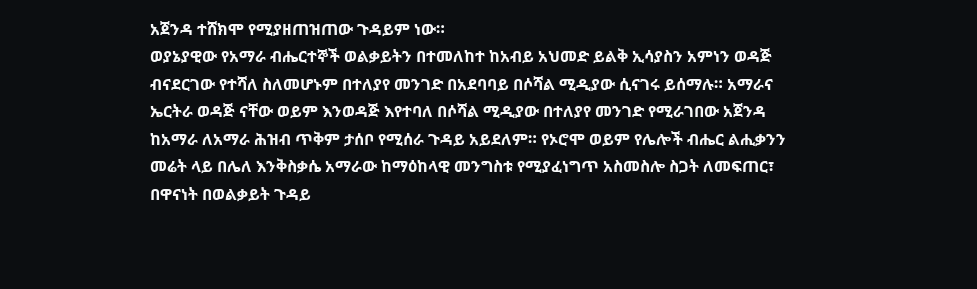አጀንዳ ተሸክሞ የሚያዘጠዝጠው ጉዳይም ነው።
ወያኔያዊው የአማራ ብሔርተኞች ወልቃይትን በተመለከተ ከአብይ አህመድ ይልቅ ኢሳያስን አምነን ወዳጅ ብናደርገው የተሻለ ስለመሆኑም በተለያየ መንገድ በአደባባይ በሶሻል ሚዲያው ሲናገሩ ይሰማሉ። አማራና ኤርትራ ወዳጅ ናቸው ወይም እንወዳጅ እየተባለ በሶሻል ሚዲያው በተለያየ መንገድ የሚራገበው አጀንዳ ከአማራ ለአማራ ሕዝብ ጥቅም ታሰቦ የሚሰራ ጉዳይ አይደለም። የኦሮሞ ወይም የሌሎች ብሔር ልሒቃንን መሬት ላይ በሌለ እንቅስቃሴ አማራው ከማዕከላዊ መንግስቱ የሚያፈነግጥ አስመስሎ ስጋት ለመፍጠር፣ በዋናነት በወልቃይት ጉዳይ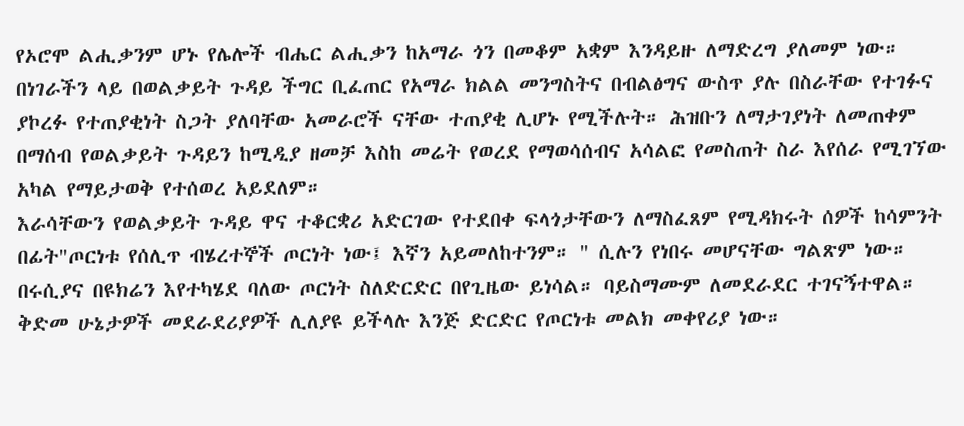የኦሮሞ ልሒቃንም ሆኑ የሌሎች ብሔር ልሒቃን ከአማራ ጎን በመቆም አቋም እንዳይዙ ለማድረግ ያለመም ነው።
በነገራችን ላይ በወልቃይት ጉዳይ ችግር ቢፈጠር የአማራ ክልል መንግስትና በብልፅግና ውስጥ ያሉ በስራቸው የተገፉና ያኮረፉ የተጠያቂነት ስጋት ያለባቸው አመራሮች ናቸው ተጠያቂ ሊሆኑ የሚችሉት። ሕዝቡን ለማታገያነት ለመጠቀም በማሰብ የወልቃይት ጉዳይን ከሚዲያ ዘመቻ እስከ መሬት የወረደ የማወሳሰብና አሳልፎ የመስጠት ስራ እየሰራ የሚገኘው አካል የማይታወቅ የተሰወረ አይደለም።
እራሳቸውን የወልቃይት ጉዳይ ዋና ተቆርቋሪ አድርገው የተደበቀ ፍላጎታቸውን ለማስፈጸም የሚዳክሩት ሰዎች ከሳምንት በፊት"ጦርነቱ የሰሊጥ ብሄረተኞች ጦርነት ነው፤ እኛን አይመለከተንም። " ሲሉን የነበሩ መሆናቸው ግልጽም ነው።
በሩሲያና በዩክሬን እየተካሄደ ባለው ጦርነት ስለድርድር በየጊዜው ይነሳል። ባይስማሙም ለመደራደር ተገናኝተዋል። ቅድመ ሁኔታዎች መደራደሪያዎች ሊለያዩ ይችላሉ እንጅ ድርድር የጦርነቱ መልክ መቀየሪያ ነው።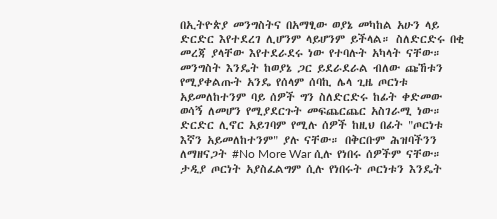በኢትዮጵያ መንግስትና በአማፂው ወያኔ መካከል አሁን ላይ ድርድር እየተደረገ ሊሆንም ላይሆንም ይችላል። ስለድርድሩ በቂ መረጃ ያላቸው እየተደራደሩ ነው የተባሉት አካላት ናቸው።
መንግስት እንዴት ከወያኔ ጋር ይደራደራል ብለው ጩኸቱን የሚያቀልጡት አንዴ የሰላም ሰባኪ ሌላ ጊዜ ጦርነቱ አይመለከተንም ባይ ሰዎች ግን ስለድርድሩ ከፊት ቀድመው ወሳኝ ለመሆን የሚያደርጉት መፍጨርጨር አስገራሚ ነው።
ድርድር ሊኖር አይገባም የሚሉ ሰዎች ከዚህ በፊት "ጦርነቱ እኛን አይመለከተንም" ያሉ ናቸው። በቅርቡም ሕዝባችንን ለማዘናጋት #No More War ሲሉ የነበሩ ሰዎችም ናቸው። ታዲያ ጦርነት አያስፈልግም ሲሉ የነበሩት ጦርነቱን እንዴት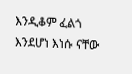እንዲቆም ፈልጎ እንደሆነ እነሱ ናቸው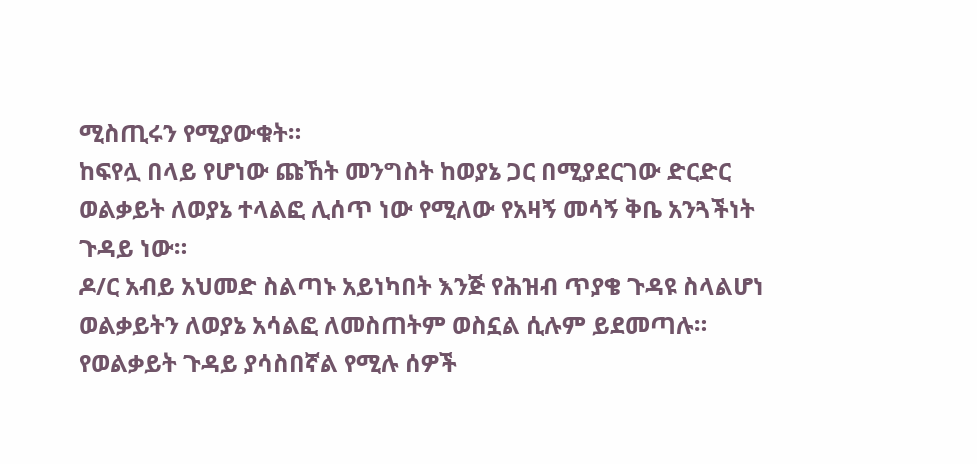ሚስጢሩን የሚያውቁት።
ከፍየሏ በላይ የሆነው ጩኸት መንግስት ከወያኔ ጋር በሚያደርገው ድርድር ወልቃይት ለወያኔ ተላልፎ ሊሰጥ ነው የሚለው የአዛኝ መሳኝ ቅቤ አንጓችነት ጉዳይ ነው።
ዶ/ር አብይ አህመድ ስልጣኑ አይነካበት እንጅ የሕዝብ ጥያቄ ጉዳዩ ስላልሆነ ወልቃይትን ለወያኔ አሳልፎ ለመስጠትም ወስኗል ሲሉም ይደመጣሉ። የወልቃይት ጉዳይ ያሳስበኛል የሚሉ ሰዎች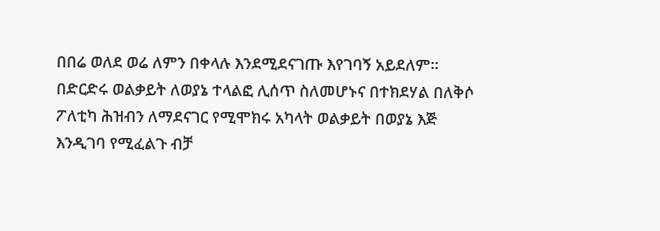በበሬ ወለደ ወሬ ለምን በቀላሉ እንደሚደናገጡ እየገባኝ አይደለም። በድርድሩ ወልቃይት ለወያኔ ተላልፎ ሊሰጥ ስለመሆኑና በተክደሃል በለቅሶ ፖለቲካ ሕዝብን ለማደናገር የሚሞክሩ አካላት ወልቃይት በወያኔ እጅ እንዲገባ የሚፈልጉ ብቻ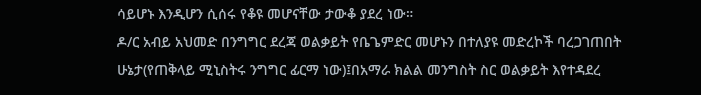ሳይሆኑ እንዲሆን ሲሰሩ የቆዩ መሆናቸው ታውቆ ያደረ ነው።
ዶ/ር አብይ አህመድ በንግግር ደረጃ ወልቃይት የቤጌምድር መሆኑን በተለያዩ መድረኮች ባረጋገጠበት ሁኔታ(የጠቅላይ ሚኒስትሩ ንግግር ፊርማ ነው)፤በአማራ ክልል መንግስት ስር ወልቃይት እየተዳደረ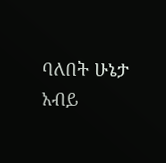ባለበት ሁኔታ አብይ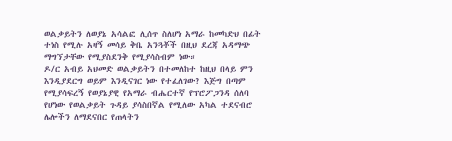ወልቃይትን ለወያኔ አሳልፎ ሊሰጥ ስለሆነ አማራ ከመካድህ በፊት ተነስ የሚሉ አዛኝ መሳይ ቅቤ አንጓቾች በዚህ ደረጃ አዳማጭ ማግኘታቸው የሚያስደንቅ የሚያሳስብም ነው።
ዶ/ር አብይ አህመድ ወልቃይትን በተመለከተ ከዚህ በላይ ምን እንዲያደርግ ወይም እንዲናገር ነው የተፈለገው? እጅግ በጣም የሚያሳፍረኝ የወያኔያዊ የአማራ ብሔርተኛ የፕሮፖጋንዳ ሰለባ የሆነው የወልቃይት ጉዳይ ያሳስበኛል የሚለው አካል ተደናብሮ ሌሎችን ለማደናበር የጠላትን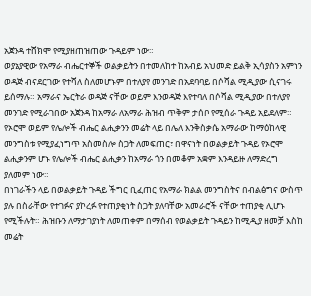አጀንዳ ተሸክሞ የሚያዘጠዝጠው ጉዳይም ነው።
ወያኔያዊው የአማራ ብሔርተኞች ወልቃይትን በተመለከተ ከአብይ አህመድ ይልቅ ኢሳያስን አምነን ወዳጅ ብናደርገው የተሻለ ስለመሆኑም በተለያየ መንገድ በአደባባይ በሶሻል ሚዲያው ሲናገሩ ይሰማሉ። አማራና ኤርትራ ወዳጅ ናቸው ወይም እንወዳጅ እየተባለ በሶሻል ሚዲያው በተለያየ መንገድ የሚራገበው አጀንዳ ከአማራ ለአማራ ሕዝብ ጥቅም ታሰቦ የሚሰራ ጉዳይ አይደለም። የኦሮሞ ወይም የሌሎች ብሔር ልሒቃንን መሬት ላይ በሌለ እንቅስቃሴ አማራው ከማዕከላዊ መንግስቱ የሚያፈነግጥ አስመስሎ ስጋት ለመፍጠር፣ በዋናነት በወልቃይት ጉዳይ የኦሮሞ ልሒቃንም ሆኑ የሌሎች ብሔር ልሒቃን ከአማራ ጎን በመቆም አቋም እንዳይዙ ለማድረግ ያለመም ነው።
በነገራችን ላይ በወልቃይት ጉዳይ ችግር ቢፈጠር የአማራ ክልል መንግስትና በብልፅግና ውስጥ ያሉ በስራቸው የተገፉና ያኮረፉ የተጠያቂነት ስጋት ያለባቸው አመራሮች ናቸው ተጠያቂ ሊሆኑ የሚችሉት። ሕዝቡን ለማታገያነት ለመጠቀም በማሰብ የወልቃይት ጉዳይን ከሚዲያ ዘመቻ እስከ መሬት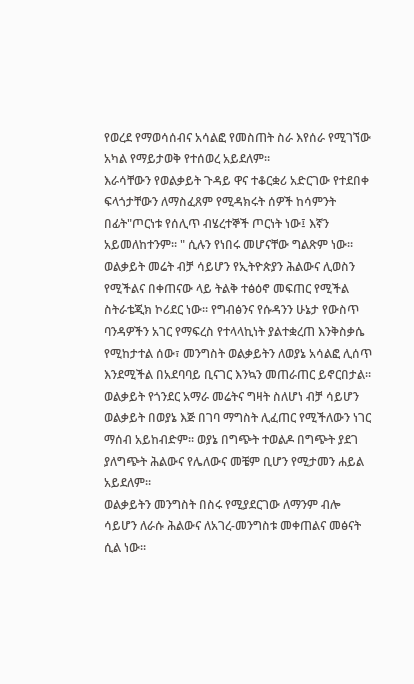የወረደ የማወሳሰብና አሳልፎ የመስጠት ስራ እየሰራ የሚገኘው አካል የማይታወቅ የተሰወረ አይደለም።
እራሳቸውን የወልቃይት ጉዳይ ዋና ተቆርቋሪ አድርገው የተደበቀ ፍላጎታቸውን ለማስፈጸም የሚዳክሩት ሰዎች ከሳምንት በፊት"ጦርነቱ የሰሊጥ ብሄረተኞች ጦርነት ነው፤ እኛን አይመለከተንም። " ሲሉን የነበሩ መሆናቸው ግልጽም ነው።
ወልቃይት መሬት ብቻ ሳይሆን የኢትዮጵያን ሕልውና ሊወስን የሚችልና በቀጠናው ላይ ትልቅ ተፅዕኖ መፍጠር የሚችል ስትራቴጂክ ኮሪደር ነው። የግብፅንና የሱዳንን ሁኔታ የውስጥ ባንዳዎችን አገር የማፍረስ የተላላኪነት ያልተቋረጠ እንቅስቃሴ የሚከታተል ሰው፣ መንግስት ወልቃይትን ለወያኔ አሳልፎ ሊሰጥ እንደሚችል በአደባባይ ቢናገር እንኳን መጠራጠር ይኖርበታል። ወልቃይት የጎንደር አማራ መሬትና ግዛት ስለሆነ ብቻ ሳይሆን ወልቃይት በወያኔ እጅ በገባ ማግስት ሊፈጠር የሚችለውን ነገር ማሰብ አይከብድም። ወያኔ በግጭት ተወልዶ በግጭት ያደገ ያለግጭት ሕልውና የሌለውና መቼም ቢሆን የሚታመን ሐይል አይደለም።
ወልቃይትን መንግስት በስሩ የሚያደርገው ለማንም ብሎ ሳይሆን ለራሱ ሕልውና ለአገረ-መንግስቱ መቀጠልና መፅናት ሲል ነው።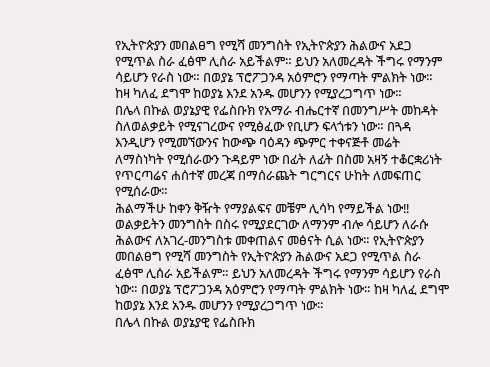የኢትዮጵያን መበልፀግ የሚሻ መንግስት የኢትዮጵያን ሕልውና አደጋ የሚጥል ስራ ፈፅሞ ሊሰራ አይችልም። ይህን አለመረዳት ችግሩ የማንም ሳይሆን የራስ ነው። በወያኔ ፕሮፖጋንዳ አዕምሮን የማጣት ምልክት ነው። ከዛ ካለፈ ደግሞ ከወያኔ እንደ አንዱ መሆንን የሚያረጋግጥ ነው።
በሌላ በኩል ወያኔያዊ የፌስቡክ የአማራ ብሔርተኛ በመንግሥት መከዳት ስለወልቃይት የሚናገረውና የሚፅፈው የቢሆን ፍላጎቱን ነው። በጓዳ እንዲሆን የሚመኘውንና ከውጭ ባዕዳን ጭምር ተቀናጅቶ መሬት ለማስነካት የሚሰራውን ጉዳይም ነው በፊት ለፊት በስመ አዛኝ ተቆርቋሪነት የጥርጣሬና ሐሰተኛ መረጃ በማሰራጨት ግርግርና ሁከት ለመፍጠር የሚሰራው።
ሕልማችሁ ከቀን ቅዥት የማያልፍና መቼም ሊሳካ የማይችል ነው‼
ወልቃይትን መንግስት በስሩ የሚያደርገው ለማንም ብሎ ሳይሆን ለራሱ ሕልውና ለአገረ-መንግስቱ መቀጠልና መፅናት ሲል ነው። የኢትዮጵያን መበልፀግ የሚሻ መንግስት የኢትዮጵያን ሕልውና አደጋ የሚጥል ስራ ፈፅሞ ሊሰራ አይችልም። ይህን አለመረዳት ችግሩ የማንም ሳይሆን የራስ ነው። በወያኔ ፕሮፖጋንዳ አዕምሮን የማጣት ምልክት ነው። ከዛ ካለፈ ደግሞ ከወያኔ እንደ አንዱ መሆንን የሚያረጋግጥ ነው።
በሌላ በኩል ወያኔያዊ የፌስቡክ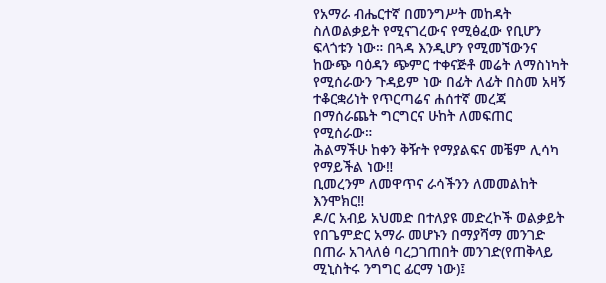የአማራ ብሔርተኛ በመንግሥት መከዳት ስለወልቃይት የሚናገረውና የሚፅፈው የቢሆን ፍላጎቱን ነው። በጓዳ እንዲሆን የሚመኘውንና ከውጭ ባዕዳን ጭምር ተቀናጅቶ መሬት ለማስነካት የሚሰራውን ጉዳይም ነው በፊት ለፊት በስመ አዛኝ ተቆርቋሪነት የጥርጣሬና ሐሰተኛ መረጃ በማሰራጨት ግርግርና ሁከት ለመፍጠር የሚሰራው።
ሕልማችሁ ከቀን ቅዥት የማያልፍና መቼም ሊሳካ የማይችል ነው‼
ቢመረንም ለመዋጥና ራሳችንን ለመመልከት እንሞክር‼
ዶ/ር አብይ አህመድ በተለያዩ መድረኮች ወልቃይት የበጌምድር አማራ መሆኑን በማያሻማ መንገድ በጠራ አገላለፅ ባረጋገጠበት መንገድ(የጠቅላይ ሚኒስትሩ ንግግር ፊርማ ነው)፤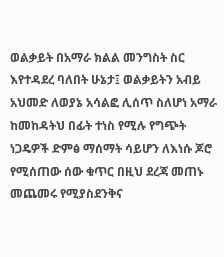ወልቃይት በአማራ ክልል መንግስት ስር እየተዳደረ ባለበት ሁኔታ፤ ወልቃይትን አብይ አህመድ ለወያኔ አሳልፎ ሊሰጥ ስለሆነ አማራ ከመከዳትህ በፊት ተነስ የሚሉ የግጭት ነጋዴዎች ድምፅ ማሰማት ሳይሆን ለእነሱ ጆሮ የሚሰጠው ሰው ቁጥር በዚህ ደረጃ መጠኑ መጨመሩ የሚያስደንቅና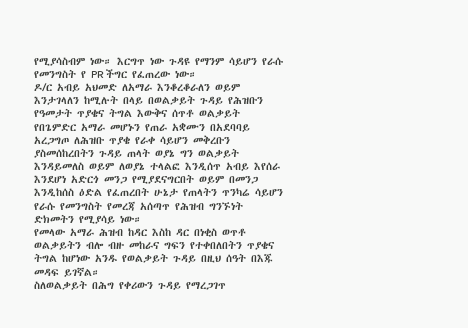የሚያሳስብም ነው። እርግጥ ነው ጉዳዩ የማንም ሳይሆን የራሱ የመንግስት የ PR ችግር የፈጠረው ነው።
ዶ/ር አብይ አህመድ ለአማራ እንቆረቆራለን ወይም እንታገላለን ከሚሉት በላይ በወልቃይት ጉዳይ የሕዝቡን የዓመታት ጥያቄና ትግል እውቅና ሰጥቶ ወልቃይት የበጌምድር አማራ መሆኑን የጠራ አቋሙን በአደባባይ አረጋግጦ ለሕዝቡ ጥያቄ የራቀ ሳይሆን መቅረቡን ያስመሰከረበትን ጉዳይ ጠላት ወያኔ ግን ወልቃይት እንዳይመለስ ወይም ለወያኔ ተላልፎ እንዲሰጥ አብይ እየሰራ እንደሆነ አድርጎ መንጋ የሚያደናግርበት ወይም በመንጋ እንዲከሰስ ዕድል የፈጠረበት ሁኔታ የጠላትን ጥንካሬ ሳይሆን የራሱ የመንግስት የመረጃ አሰጣጥ የሕዝብ ግንኙነት ድክመትን የሚያሳይ ነው።
የመላው አማራ ሕዝብ ከዳር እስከ ዳር በነቂስ ወጥቶ ወልቃይትን ብሎ ብዙ መከራና ግፍን የተቀበለበትን ጥያቄና ትግል ከሆነው አንዱ የወልቃይት ጉዳይ በዚህ ሰዓት በእጁ መዳፍ ይገኛል።
ስለወልቃይት በሕግ የቀሪውን ጉዳይ የማረጋገጥ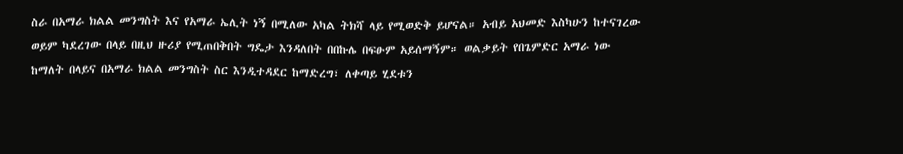ስራ በአማራ ክልል መንግስት እና የአማራ ኤሊት ነኝ በሚለው አካል ትክሻ ላይ የሚወድቅ ይሆናል። አብይ አህመድ እስካሁን ከተናገረው ወይም ካደረገው በላይ በዚህ ዙሪያ የሚጠበቅበት ግዴታ እንዳለበት በበኩሌ በፍፁም አይሰማኝም። ወልቃይት የበጌምድር አማራ ነው ከማለት በላይና በአማራ ክልል መንግስት ስር እንዲተዳደር ከማድረግ፣ ለቀጣይ ሂደቱን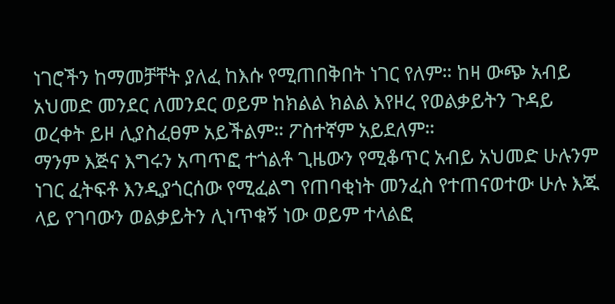ነገሮችን ከማመቻቸት ያለፈ ከእሱ የሚጠበቅበት ነገር የለም። ከዛ ውጭ አብይ አህመድ መንደር ለመንደር ወይም ከክልል ክልል እየዞረ የወልቃይትን ጉዳይ ወረቀት ይዞ ሊያስፈፀም አይችልም። ፖስተኛም አይደለም።
ማንም እጅና እግሩን አጣጥፎ ተጎልቶ ጊዜውን የሚቆጥር አብይ አህመድ ሁሉንም ነገር ፈትፍቶ እንዲያጎርሰው የሚፈልግ የጠባቂነት መንፈስ የተጠናወተው ሁሉ እጁ ላይ የገባውን ወልቃይትን ሊነጥቁኝ ነው ወይም ተላልፎ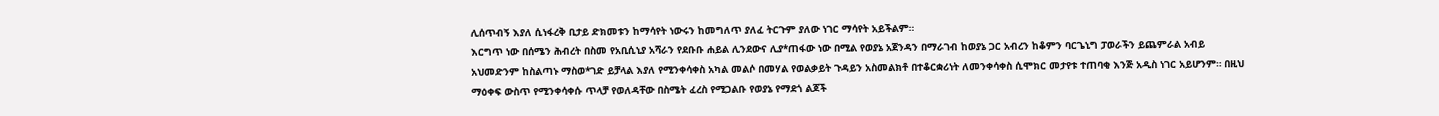ሊሰጥብኝ እያለ ሲነፋረቅ ቢታይ ድክመቱን ከማሳየት ነውሩን ከመግለጥ ያለፈ ትርጉም ያለው ነገር ማሳየት አይችልም።
እርግጥ ነው በሰሜን ሕብረት በስመ የአቢሲኒያ አሻራን የደቡቡ ሐይል ሊንደውና ሊያ*ጠፋው ነው በሚል የወያኔ አጀንዳን በማራገብ ከወያኔ ጋር አብረን ከቆምን ባርጌኒግ ፓወራችን ይጨምራል አብይ አህመድንም ከስልጣኑ ማስወ*ገድ ይቻላል እያለ የሚንቀሳቀስ አካል መልሶ በመሃል የወልቃይት ጉዳይን አስመልክቶ በተቆርቋሪነት ለመንቀሳቀስ ሲሞክር መታየቱ ተጠባቂ እንጅ አዲስ ነገር አይሆንም። በዚህ ማዕቀፍ ውስጥ የሚንቀሳቀሱ ጥላቻ የወለዳቸው በስሜት ፈረስ የሚጋልቡ የወያኔ የማደጎ ልጆች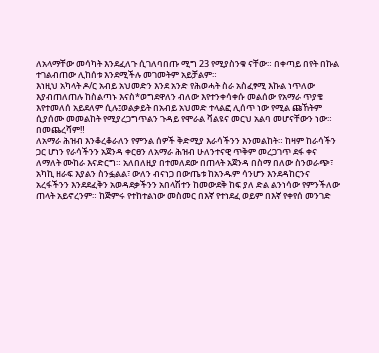ለአላማቸው መሳካት እንደፈለጉ ሲገለባበጡ ሚግ 23 የሚያስንቁ ናቸው። በቀጣይ በየት በኩል ተገልብጠው ሊከሰቱ እንደሚችሉ መገመትም አይቻልም።
እነዚህ አካላት ዶ/ር አብይ አህመድን እንደ አንድ የሕወሓት ስራ አስፈፃሚ እኩል ነጥለው እያብጠለጠሉ ከስልጣኑ እናስ*ወግደዋለን ብለው እየተንቀሳቀሱ መልሰው የአማራ ጥያቄ እየተመለሰ አይደለም ሲሉ፤ወልቃይት በአብይ አህመድ ተላልፎ ሊሰጥ ነው የሚል ጩኸትም ሲያሰሙ መመልከት የሚያረጋግጥልን ጉዳይ የሞራል ቫልዩና መርህ አልባ መሆናቸውን ነው።
በመጨረሻም‼
ለአማራ ሕዝብ እንቆረቆራለን የምንል ሰዎች ቅድሚያ እራሳችንን እንመልከት። ከዛም ከራሳችን ጋር ሆነን የራሳችንን አጀንዳ ቀርፀን ለአማራ ሕዝብ ሁለንተናዊ ጥቅም መረጋገጥ ደፋ ቀና ለማለት ሙከራ እናድርግ። አለበለዚያ በተመለደው በጠላት አጀንዳ በስማ በለው ስንወራጭ፣ አካኪ ዘራፍ እያልን ስንፏልል፣ ውለን ብናነጋ በውጤቱ ከአንዱም ሳንሆን እንደዳከርንና አረፋችንን እንደደፈቅን አወዳደቃችንን አበላሽተን ከመውደቅ ከፍ ያለ ድል ልንነሳው የምንችለው ጠላት አይኖረንም። ከጅምሩ የተከተልነው መስመር በእኛ የተነደፈ ወይም በእኛ የቀየሰ መንገድ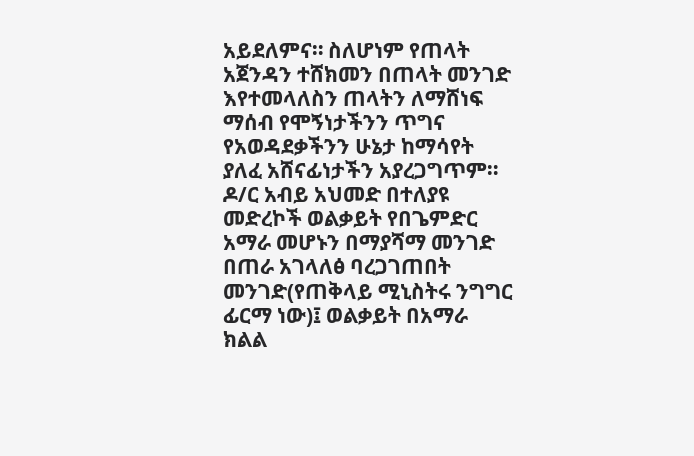አይደለምና። ስለሆነም የጠላት አጀንዳን ተሸክመን በጠላት መንገድ እየተመላለስን ጠላትን ለማሸነፍ ማሰብ የሞኝነታችንን ጥግና የአወዳደቃችንን ሁኔታ ከማሳየት ያለፈ አሸናፊነታችን አያረጋግጥም።
ዶ/ር አብይ አህመድ በተለያዩ መድረኮች ወልቃይት የበጌምድር አማራ መሆኑን በማያሻማ መንገድ በጠራ አገላለፅ ባረጋገጠበት መንገድ(የጠቅላይ ሚኒስትሩ ንግግር ፊርማ ነው)፤ ወልቃይት በአማራ ክልል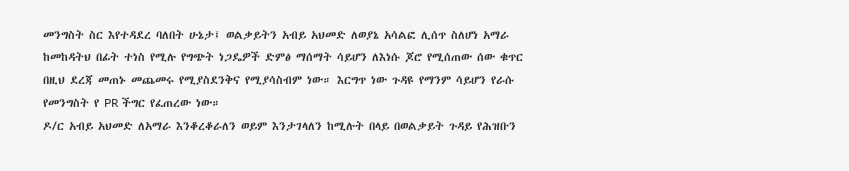መንግስት ስር እየተዳደረ ባለበት ሁኔታ፤ ወልቃይትን አብይ አህመድ ለወያኔ አሳልፎ ሊሰጥ ስለሆነ አማራ ከመከዳትህ በፊት ተነስ የሚሉ የግጭት ነጋዴዎች ድምፅ ማሰማት ሳይሆን ለእነሱ ጆሮ የሚሰጠው ሰው ቁጥር በዚህ ደረጃ መጠኑ መጨመሩ የሚያስደንቅና የሚያሳስብም ነው። እርግጥ ነው ጉዳዩ የማንም ሳይሆን የራሱ የመንግስት የ PR ችግር የፈጠረው ነው።
ዶ/ር አብይ አህመድ ለአማራ እንቆረቆራለን ወይም እንታገላለን ከሚሉት በላይ በወልቃይት ጉዳይ የሕዝቡን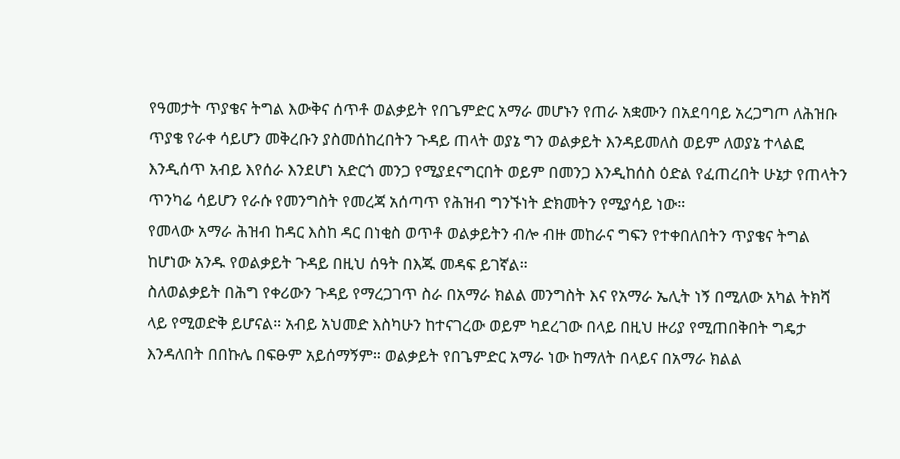የዓመታት ጥያቄና ትግል እውቅና ሰጥቶ ወልቃይት የበጌምድር አማራ መሆኑን የጠራ አቋሙን በአደባባይ አረጋግጦ ለሕዝቡ ጥያቄ የራቀ ሳይሆን መቅረቡን ያስመሰከረበትን ጉዳይ ጠላት ወያኔ ግን ወልቃይት እንዳይመለስ ወይም ለወያኔ ተላልፎ እንዲሰጥ አብይ እየሰራ እንደሆነ አድርጎ መንጋ የሚያደናግርበት ወይም በመንጋ እንዲከሰስ ዕድል የፈጠረበት ሁኔታ የጠላትን ጥንካሬ ሳይሆን የራሱ የመንግስት የመረጃ አሰጣጥ የሕዝብ ግንኙነት ድክመትን የሚያሳይ ነው።
የመላው አማራ ሕዝብ ከዳር እስከ ዳር በነቂስ ወጥቶ ወልቃይትን ብሎ ብዙ መከራና ግፍን የተቀበለበትን ጥያቄና ትግል ከሆነው አንዱ የወልቃይት ጉዳይ በዚህ ሰዓት በእጁ መዳፍ ይገኛል።
ስለወልቃይት በሕግ የቀሪውን ጉዳይ የማረጋገጥ ስራ በአማራ ክልል መንግስት እና የአማራ ኤሊት ነኝ በሚለው አካል ትክሻ ላይ የሚወድቅ ይሆናል። አብይ አህመድ እስካሁን ከተናገረው ወይም ካደረገው በላይ በዚህ ዙሪያ የሚጠበቅበት ግዴታ እንዳለበት በበኩሌ በፍፁም አይሰማኝም። ወልቃይት የበጌምድር አማራ ነው ከማለት በላይና በአማራ ክልል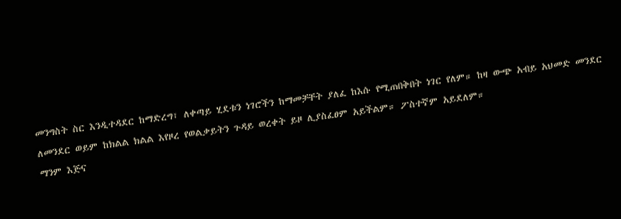መንግስት ስር እንዲተዳደር ከማድረግ፣ ለቀጣይ ሂደቱን ነገሮችን ከማመቻቸት ያለፈ ከእሱ የሚጠበቅበት ነገር የለም። ከዛ ውጭ አብይ አህመድ መንደር ለመንደር ወይም ከክልል ክልል እየዞረ የወልቃይትን ጉዳይ ወረቀት ይዞ ሊያስፈፀም አይችልም። ፖስተኛም አይደለም።
ማንም እጅና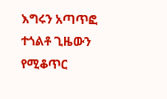እግሩን አጣጥፎ ተጎልቶ ጊዜውን የሚቆጥር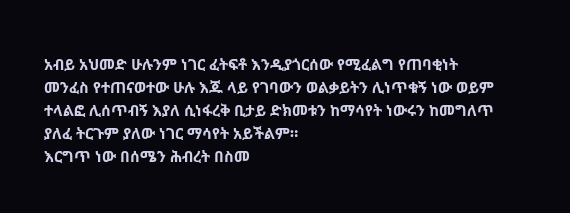አብይ አህመድ ሁሉንም ነገር ፈትፍቶ እንዲያጎርሰው የሚፈልግ የጠባቂነት መንፈስ የተጠናወተው ሁሉ እጁ ላይ የገባውን ወልቃይትን ሊነጥቁኝ ነው ወይም ተላልፎ ሊሰጥብኝ እያለ ሲነፋረቅ ቢታይ ድክመቱን ከማሳየት ነውሩን ከመግለጥ ያለፈ ትርጉም ያለው ነገር ማሳየት አይችልም።
እርግጥ ነው በሰሜን ሕብረት በስመ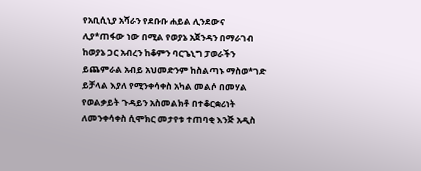የአቢሲኒያ አሻራን የደቡቡ ሐይል ሊንደውና ሊያ*ጠፋው ነው በሚል የወያኔ አጀንዳን በማራገብ ከወያኔ ጋር አብረን ከቆምን ባርጌኒግ ፓወራችን ይጨምራል አብይ አህመድንም ከስልጣኑ ማስወ*ገድ ይቻላል እያለ የሚንቀሳቀስ አካል መልሶ በመሃል የወልቃይት ጉዳይን አስመልክቶ በተቆርቋሪነት ለመንቀሳቀስ ሲሞክር መታየቱ ተጠባቂ እንጅ አዲስ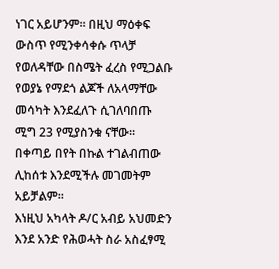ነገር አይሆንም። በዚህ ማዕቀፍ ውስጥ የሚንቀሳቀሱ ጥላቻ የወለዳቸው በስሜት ፈረስ የሚጋልቡ የወያኔ የማደጎ ልጆች ለአላማቸው መሳካት እንደፈለጉ ሲገለባበጡ ሚግ 23 የሚያስንቁ ናቸው። በቀጣይ በየት በኩል ተገልብጠው ሊከሰቱ እንደሚችሉ መገመትም አይቻልም።
እነዚህ አካላት ዶ/ር አብይ አህመድን እንደ አንድ የሕወሓት ስራ አስፈፃሚ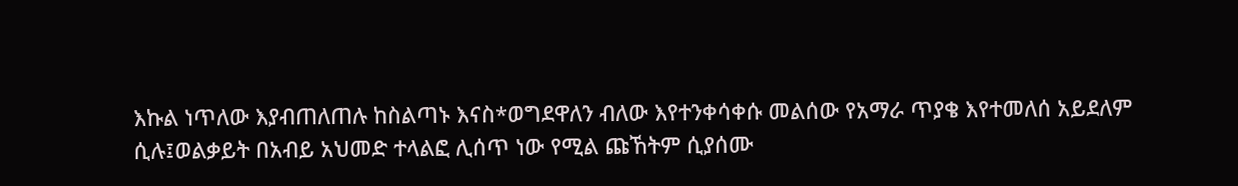እኩል ነጥለው እያብጠለጠሉ ከስልጣኑ እናስ*ወግደዋለን ብለው እየተንቀሳቀሱ መልሰው የአማራ ጥያቄ እየተመለሰ አይደለም ሲሉ፤ወልቃይት በአብይ አህመድ ተላልፎ ሊሰጥ ነው የሚል ጩኸትም ሲያሰሙ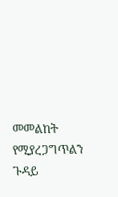መመልከት የሚያረጋግጥልን ጉዳይ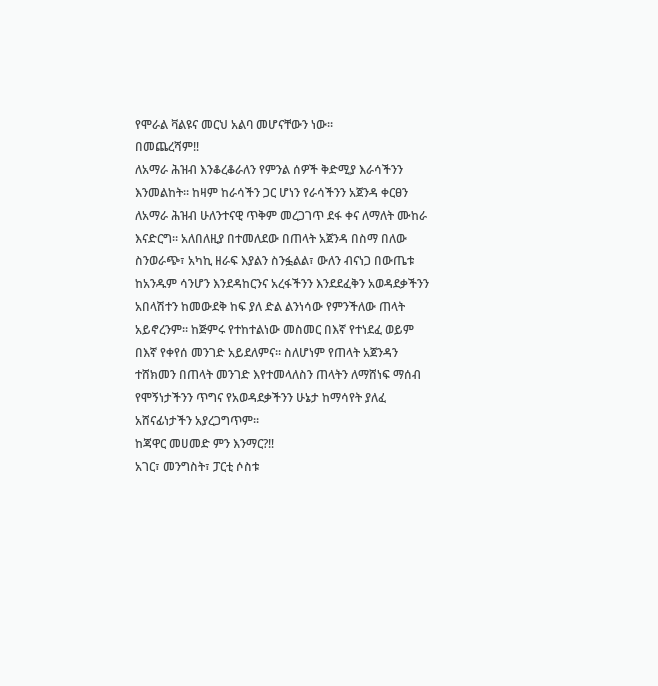የሞራል ቫልዩና መርህ አልባ መሆናቸውን ነው።
በመጨረሻም‼
ለአማራ ሕዝብ እንቆረቆራለን የምንል ሰዎች ቅድሚያ እራሳችንን እንመልከት። ከዛም ከራሳችን ጋር ሆነን የራሳችንን አጀንዳ ቀርፀን ለአማራ ሕዝብ ሁለንተናዊ ጥቅም መረጋገጥ ደፋ ቀና ለማለት ሙከራ እናድርግ። አለበለዚያ በተመለደው በጠላት አጀንዳ በስማ በለው ስንወራጭ፣ አካኪ ዘራፍ እያልን ስንፏልል፣ ውለን ብናነጋ በውጤቱ ከአንዱም ሳንሆን እንደዳከርንና አረፋችንን እንደደፈቅን አወዳደቃችንን አበላሽተን ከመውደቅ ከፍ ያለ ድል ልንነሳው የምንችለው ጠላት አይኖረንም። ከጅምሩ የተከተልነው መስመር በእኛ የተነደፈ ወይም በእኛ የቀየሰ መንገድ አይደለምና። ስለሆነም የጠላት አጀንዳን ተሸክመን በጠላት መንገድ እየተመላለስን ጠላትን ለማሸነፍ ማሰብ የሞኝነታችንን ጥግና የአወዳደቃችንን ሁኔታ ከማሳየት ያለፈ አሸናፊነታችን አያረጋግጥም።
ከጃዋር መሀመድ ምን እንማር?‼
አገር፣ መንግስት፣ ፓርቲ ሶስቱ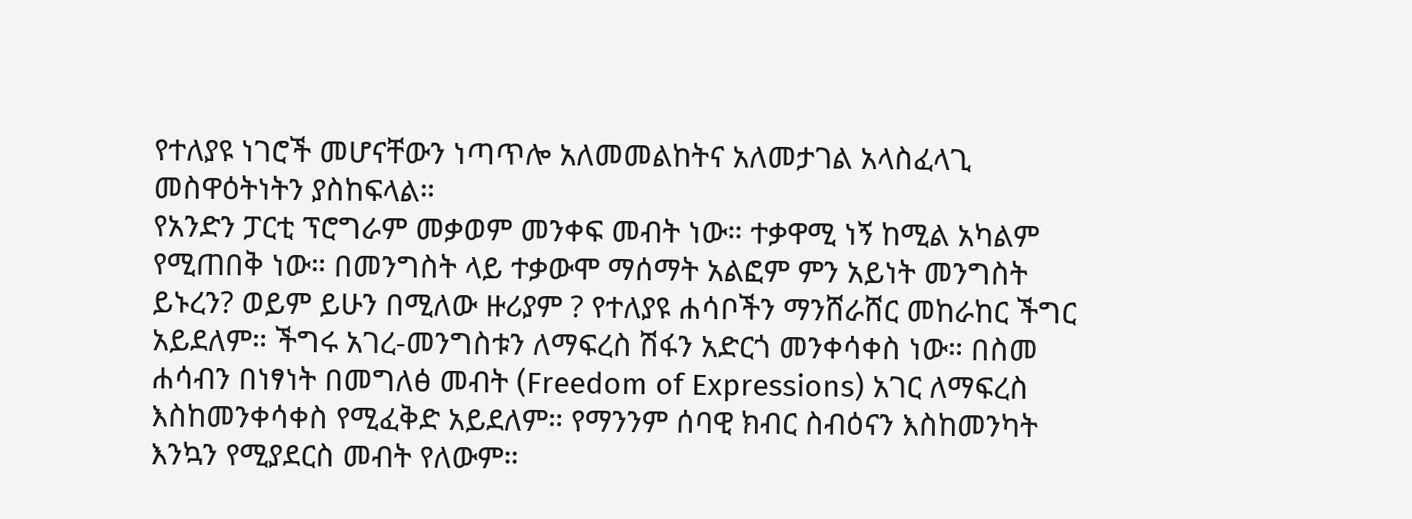የተለያዩ ነገሮች መሆናቸውን ነጣጥሎ አለመመልከትና አለመታገል አላስፈላጊ መስዋዕትነትን ያስከፍላል።
የአንድን ፓርቲ ፕሮግራም መቃወም መንቀፍ መብት ነው። ተቃዋሚ ነኝ ከሚል አካልም የሚጠበቅ ነው። በመንግስት ላይ ተቃውሞ ማሰማት አልፎም ምን አይነት መንግስት ይኑረን? ወይም ይሁን በሚለው ዙሪያም ? የተለያዩ ሐሳቦችን ማንሸራሸር መከራከር ችግር አይደለም። ችግሩ አገረ-መንግስቱን ለማፍረስ ሽፋን አድርጎ መንቀሳቀስ ነው። በስመ ሐሳብን በነፃነት በመግለፅ መብት (Freedom of Expressions) አገር ለማፍረስ እስከመንቀሳቀስ የሚፈቅድ አይደለም። የማንንም ሰባዊ ክብር ስብዕናን እስከመንካት እንኳን የሚያደርስ መብት የለውም።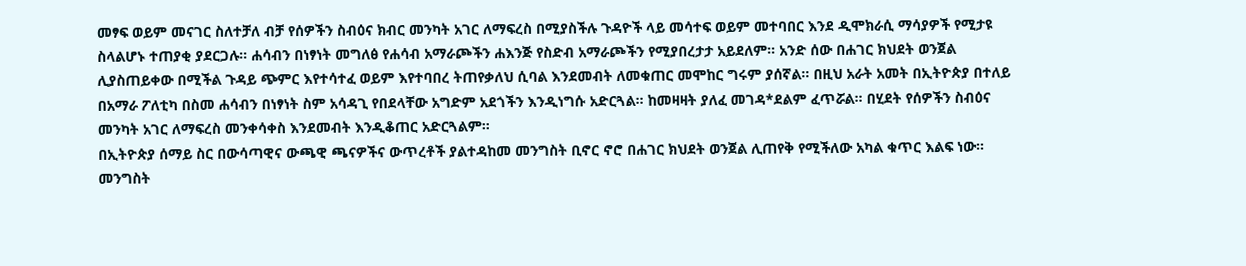መፃፍ ወይም መናገር ስለተቻለ ብቻ የሰዎችን ስብዕና ክብር መንካት አገር ለማፍረስ በሚያስችሉ ጉዳዮች ላይ መሳተፍ ወይም መተባበር እንደ ዲሞክራሲ ማሳያዎች የሚታዩ ስላልሆኑ ተጠያቂ ያደርጋሉ። ሐሳብን በነፃነት መግለፅ የሐሳብ አማራጮችን ሐእንጅ የስድብ አማራጮችን የሚያበረታታ አይደለም። አንድ ሰው በሐገር ክህደት ወንጀል ሊያስጠይቀው በሚችል ጉዳይ ጭምር እየተሳተፈ ወይም እየተባበረ ትጠየቃለህ ሲባል እንደመብት ለመቁጠር መሞከር ግሩም ያሰኛል። በዚህ አራት አመት በኢትዮጵያ በተለይ በአማራ ፖለቲካ በስመ ሐሳብን በነፃነት ስም አሳዳጊ የበደላቸው አግድም አደጎችን እንዲነግሱ አድርጓል። ከመዛዛት ያለፈ መገዳ*ደልም ፈጥሯል። በሂደት የሰዎችን ስብዕና መንካት አገር ለማፍረስ መንቀሳቀስ እንደመብት እንዲቆጠር አድርጓልም።
በኢትዮጵያ ሰማይ ስር በውሳጣዊና ውጫዊ ጫናዎችና ውጥረቶች ያልተዳከመ መንግስት ቢኖር ኖሮ በሐገር ክህደት ወንጀል ሊጠየቅ የሚችለው አካል ቁጥር እልፍ ነው።
መንግስት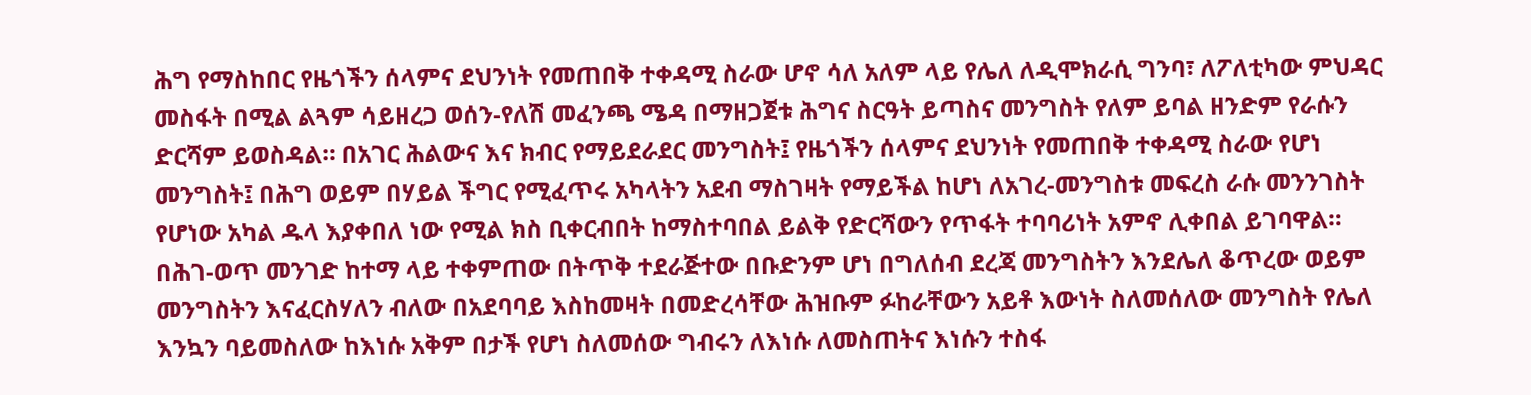ሕግ የማስከበር የዜጎችን ሰላምና ደህንነት የመጠበቅ ተቀዳሚ ስራው ሆኖ ሳለ አለም ላይ የሌለ ለዲሞክራሲ ግንባ፣ ለፖለቲካው ምህዳር መስፋት በሚል ልጓም ሳይዘረጋ ወሰን-የለሽ መፈንጫ ሜዳ በማዘጋጀቱ ሕግና ስርዓት ይጣስና መንግስት የለም ይባል ዘንድም የራሱን ድርሻም ይወስዳል። በአገር ሕልውና እና ክብር የማይደራደር መንግስት፤ የዜጎችን ሰላምና ደህንነት የመጠበቅ ተቀዳሚ ስራው የሆነ መንግስት፤ በሕግ ወይም በሃይል ችግር የሚፈጥሩ አካላትን አደብ ማስገዛት የማይችል ከሆነ ለአገረ-መንግስቱ መፍረስ ራሱ መንንገስት የሆነው አካል ዱላ እያቀበለ ነው የሚል ክስ ቢቀርብበት ከማስተባበል ይልቅ የድርሻውን የጥፋት ተባባሪነት አምኖ ሊቀበል ይገባዋል።
በሕገ-ወጥ መንገድ ከተማ ላይ ተቀምጠው በትጥቅ ተደራጅተው በቡድንም ሆነ በግለሰብ ደረጃ መንግስትን እንደሌለ ቆጥረው ወይም መንግስትን እናፈርስሃለን ብለው በአደባባይ እስከመዛት በመድረሳቸው ሕዝቡም ፉከራቸውን አይቶ እውነት ስለመሰለው መንግስት የሌለ እንኳን ባይመስለው ከእነሱ አቅም በታች የሆነ ስለመሰው ግብሩን ለእነሱ ለመስጠትና እነሱን ተስፋ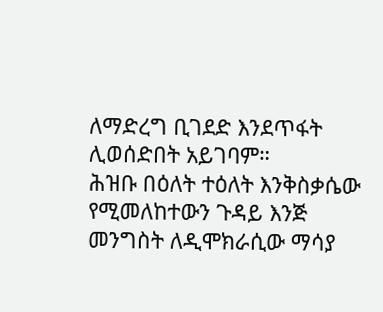ለማድረግ ቢገደድ እንደጥፋት ሊወሰድበት አይገባም።
ሕዝቡ በዕለት ተዕለት እንቅስቃሴው የሚመለከተውን ጉዳይ እንጅ መንግስት ለዲሞክራሲው ማሳያ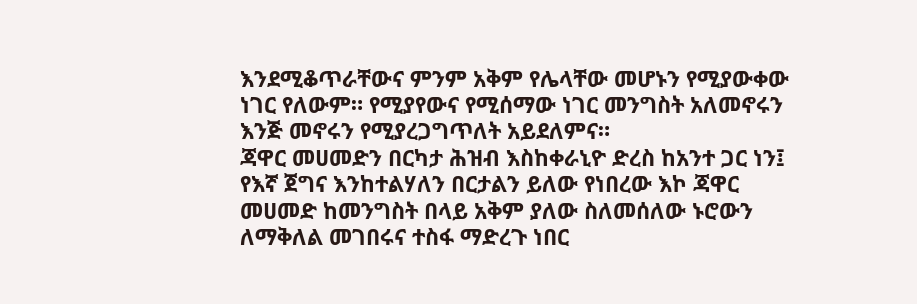እንደሚቆጥራቸውና ምንም አቅም የሌላቸው መሆኑን የሚያውቀው ነገር የለውም። የሚያየውና የሚሰማው ነገር መንግስት አለመኖሩን እንጅ መኖሩን የሚያረጋግጥለት አይደለምና።
ጃዋር መሀመድን በርካታ ሕዝብ እስከቀራኒዮ ድረስ ከአንተ ጋር ነን፤ የእኛ ጀግና እንከተልሃለን በርታልን ይለው የነበረው እኮ ጃዋር መሀመድ ከመንግስት በላይ አቅም ያለው ስለመሰለው ኑሮውን ለማቅለል መገበሩና ተስፋ ማድረጉ ነበር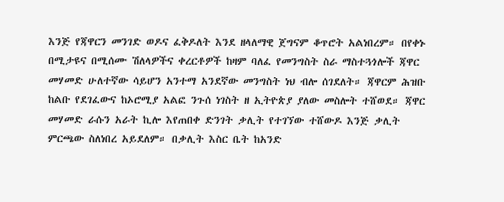እንጅ የጃዋርን መንገድ ወዶና ፈቅዶለት እንደ ዘላለማዊ ጀግናም ቆጥሮት አልነበረም። በየቀኑ በሚታዩና በሚሰሙ ሽለላዎችና ቀረርቶዎች ከዛም ባለፈ የመንግስት ስራ ማስተጓጎሎች ጃዋር መሃመድ ሁለተኛው ሳይሆን አንተማ አንደኛው መንግስት ነህ ብሎ ሰገደለት። ጃዋርም ሕዝቡ ከልቡ የደገፈውና ከኦሮሚያ አልፎ ንጉሰ ነገስት ዘ ኢትዮጵያ ያለው መስሎት ተሸወደ። ጃዋር መሃመድ ራሱን አራት ኪሎ እየጠበቀ ድንገት ቃሊት የተገኘው ተሸውዶ እንጅ ቃሊት ምርጫው ስለነበረ አይደለም። በቃሊት እስር ቤት ከአንድ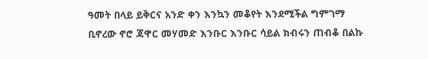ዓመት በላይ ይቅርና አንድ ቀን እንኳን መቆየት እንደሚችል ግምገማ ቢኖረው ኖሮ ጃዋር መሃመድ እንቡር እንቡር ሳይል ክብሩን ጠብቆ በልኩ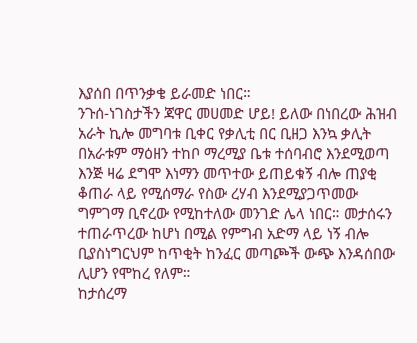እያሰበ በጥንቃቄ ይራመድ ነበር።
ንጉሰ-ነገስታችን ጃዋር መሀመድ ሆይ! ይለው በነበረው ሕዝብ አራት ኪሎ መግባቱ ቢቀር የቃሊቲ በር ቢዘጋ እንኳ ቃሊት በአራቱም ማዕዘን ተከቦ ማረሚያ ቤቱ ተሰባብሮ እንደሚወጣ እንጅ ዛሬ ደግሞ እነማን መጥተው ይጠይቁኝ ብሎ ጠያቂ ቆጠራ ላይ የሚሰማራ የስው ረሃብ እንደሚያጋጥመው ግምገማ ቢኖረው የሚከተለው መንገድ ሌላ ነበር። መታሰሩን ተጠራጥረው ከሆነ በሚል የምግብ አድማ ላይ ነኝ ብሎ ቢያስነግርህም ከጥቂት ከንፈር መጣጮች ውጭ እንዳሰበው ሊሆን የሞከረ የለም።
ከታሰረማ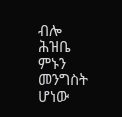ብሎ ሕዝቤ ምኑን መንግስት ሆነው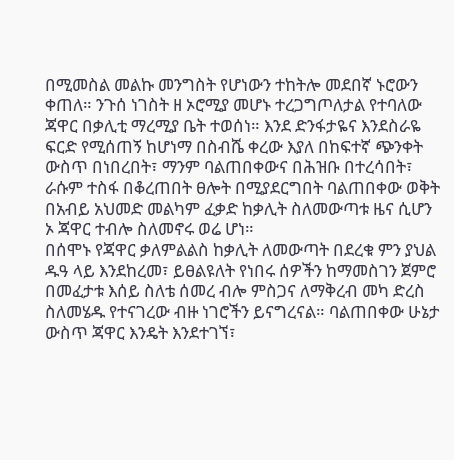በሚመስል መልኩ መንግስት የሆነውን ተከትሎ መደበኛ ኑሮውን ቀጠለ። ንጉሰ ነገስት ዘ ኦሮሚያ መሆኑ ተረጋግጦለታል የተባለው ጃዋር በቃሊቲ ማረሚያ ቤት ተወሰነ። እንደ ድንፋታዬና እንደስራዬ ፍርድ የሚሰጠኝ ከሆነማ በስብሼ ቀረው እያለ በከፍተኛ ጭንቀት ውስጥ በነበረበት፣ ማንም ባልጠበቀውና በሕዝቡ በተረሳበት፣ ራሱም ተስፋ በቆረጠበት ፀሎት በሚያደርግበት ባልጠበቀው ወቅት በአብይ አህመድ መልካም ፈቃድ ከቃሊት ስለመውጣቱ ዜና ሲሆን ኦ ጃዋር ተብሎ ስለመኖሩ ወሬ ሆነ።
በሰሞኑ የጃዋር ቃለምልልስ ከቃሊት ለመውጣት በደረቁ ምን ያህል ዱዓ ላይ እንደከረመ፣ ይፀልዩለት የነበሩ ሰዎችን ከማመስገን ጀምሮ በመፈታቱ እሰይ ስለቴ ሰመረ ብሎ ምስጋና ለማቅረብ መካ ድረስ ስለመሄዱ የተናገረው ብዙ ነገሮችን ይናግረናል። ባልጠበቀው ሁኔታ ውስጥ ጃዋር እንዴት እንደተገኘ፣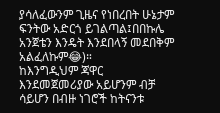ያሳለፈውንም ጊዜና የነበረበት ሁኔታም ፍንትው አድርጎ ይገልጣል፤በበኩሌ አንጀቴን እንዴት እንደበላኝ መደበቅም አልፈለኩም😂)።
ከእንግዲህም ጃዋር እንደመጀመሪያው አይሆንም ብቻ ሳይሆን በብዙ ነገሮች ከትናንቱ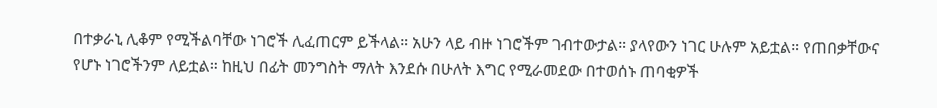በተቃራኒ ሊቆም የሚችልባቸው ነገሮች ሊፈጠርም ይችላል። አሁን ላይ ብዙ ነገሮችም ገብተውታል። ያላየውን ነገር ሁሉም አይቷል። የጠበቃቸውና የሆኑ ነገሮችንም ለይቷል። ከዚህ በፊት መንግስት ማለት እንደሱ በሁለት እግር የሚራመደው በተወሰኑ ጠባቂዎች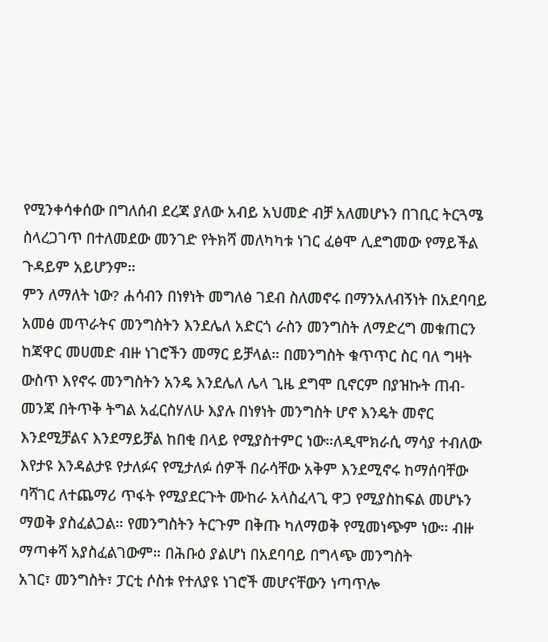የሚንቀሳቀሰው በግለሰብ ደረጃ ያለው አብይ አህመድ ብቻ አለመሆኑን በገቢር ትርጓሜ ስላረጋገጥ በተለመደው መንገድ የትክሻ መለካካቱ ነገር ፈፅሞ ሊደግመው የማይችል ጉዳይም አይሆንም።
ምን ለማለት ነው? ሐሳብን በነፃነት መግለፅ ገደብ ስለመኖሩ በማንአለብኝነት በአደባባይ አመፅ መጥራትና መንግስትን እንደሌለ አድርጎ ራስን መንግስት ለማድረግ መቁጠርን ከጃዋር መሀመድ ብዙ ነገሮችን መማር ይቻላል። በመንግስት ቁጥጥር ስር ባለ ግዛት ውስጥ እየኖሩ መንግስትን አንዴ እንደሌለ ሌላ ጊዜ ደግሞ ቢኖርም በያዝኩት ጠብ-መንጃ በትጥቅ ትግል አፈርስሃለሁ እያሉ በነፃነት መንግስት ሆኖ እንዴት መኖር እንደሚቻልና እንደማይቻል ከበቂ በላይ የሚያስተምር ነው።ለዲሞክራሲ ማሳያ ተብለው እየታዩ እንዳልታዩ የታለፉና የሚታለፉ ሰዎች በራሳቸው አቅም እንደሚኖሩ ከማሰባቸው ባሻገር ለተጨማሪ ጥፋት የሚያደርጉት ሙከራ አላስፈላጊ ዋጋ የሚያስከፍል መሆኑን ማወቅ ያስፈልጋል። የመንግስትን ትርጉም በቅጡ ካለማወቅ የሚመነጭም ነው። ብዙ ማጣቀሻ አያስፈልገውም። በሕቡዕ ያልሆነ በአደባባይ በግላጭ መንግስት
አገር፣ መንግስት፣ ፓርቲ ሶስቱ የተለያዩ ነገሮች መሆናቸውን ነጣጥሎ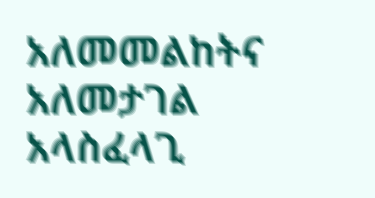አለመመልከትና አለመታገል አላስፈላጊ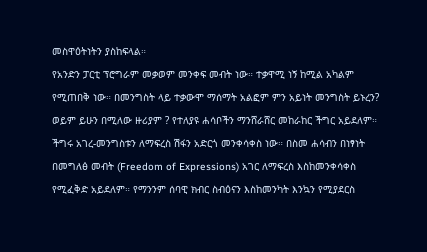መስዋዕትነትን ያስከፍላል።
የአንድን ፓርቲ ፕሮግራም መቃወም መንቀፍ መብት ነው። ተቃዋሚ ነኝ ከሚል አካልም የሚጠበቅ ነው። በመንግስት ላይ ተቃውሞ ማሰማት አልፎም ምን አይነት መንግስት ይኑረን? ወይም ይሁን በሚለው ዙሪያም ? የተለያዩ ሐሳቦችን ማንሸራሸር መከራከር ችግር አይደለም። ችግሩ አገረ-መንግስቱን ለማፍረስ ሽፋን አድርጎ መንቀሳቀስ ነው። በስመ ሐሳብን በነፃነት በመግለፅ መብት (Freedom of Expressions) አገር ለማፍረስ እስከመንቀሳቀስ የሚፈቅድ አይደለም። የማንንም ሰባዊ ክብር ስብዕናን እስከመንካት እንኳን የሚያደርስ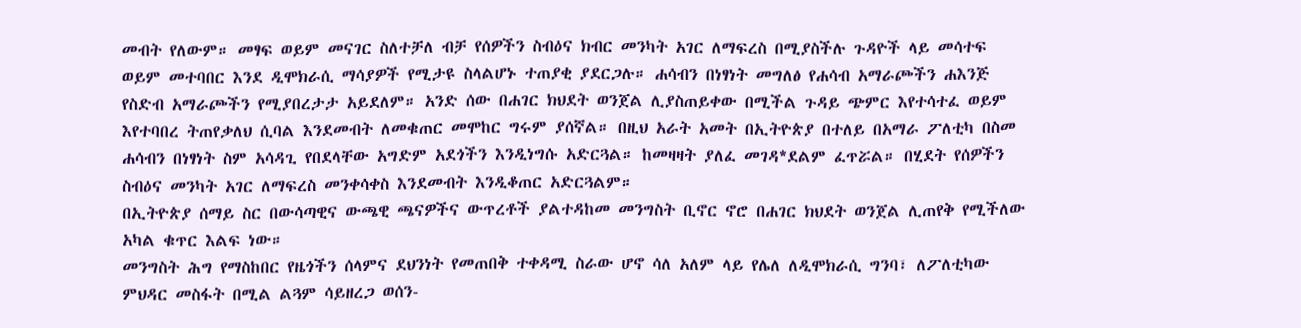መብት የለውም። መፃፍ ወይም መናገር ስለተቻለ ብቻ የሰዎችን ስብዕና ክብር መንካት አገር ለማፍረስ በሚያስችሉ ጉዳዮች ላይ መሳተፍ ወይም መተባበር እንደ ዲሞክራሲ ማሳያዎች የሚታዩ ስላልሆኑ ተጠያቂ ያደርጋሉ። ሐሳብን በነፃነት መግለፅ የሐሳብ አማራጮችን ሐእንጅ የስድብ አማራጮችን የሚያበረታታ አይደለም። አንድ ሰው በሐገር ክህደት ወንጀል ሊያስጠይቀው በሚችል ጉዳይ ጭምር እየተሳተፈ ወይም እየተባበረ ትጠየቃለህ ሲባል እንደመብት ለመቁጠር መሞከር ግሩም ያሰኛል። በዚህ አራት አመት በኢትዮጵያ በተለይ በአማራ ፖለቲካ በስመ ሐሳብን በነፃነት ስም አሳዳጊ የበደላቸው አግድም አደጎችን እንዲነግሱ አድርጓል። ከመዛዛት ያለፈ መገዳ*ደልም ፈጥሯል። በሂደት የሰዎችን ስብዕና መንካት አገር ለማፍረስ መንቀሳቀስ እንደመብት እንዲቆጠር አድርጓልም።
በኢትዮጵያ ሰማይ ስር በውሳጣዊና ውጫዊ ጫናዎችና ውጥረቶች ያልተዳከመ መንግስት ቢኖር ኖሮ በሐገር ክህደት ወንጀል ሊጠየቅ የሚችለው አካል ቁጥር እልፍ ነው።
መንግስት ሕግ የማስከበር የዜጎችን ሰላምና ደህንነት የመጠበቅ ተቀዳሚ ስራው ሆኖ ሳለ አለም ላይ የሌለ ለዲሞክራሲ ግንባ፣ ለፖለቲካው ምህዳር መስፋት በሚል ልጓም ሳይዘረጋ ወሰን-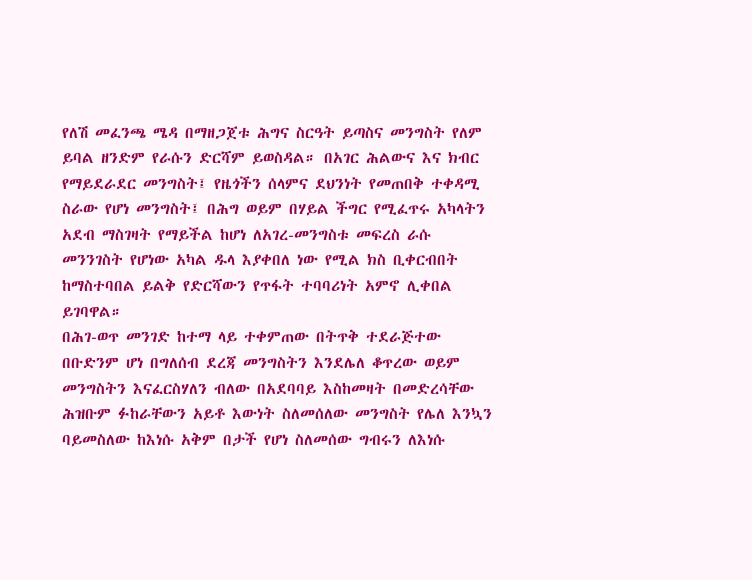የለሽ መፈንጫ ሜዳ በማዘጋጀቱ ሕግና ስርዓት ይጣስና መንግስት የለም ይባል ዘንድም የራሱን ድርሻም ይወስዳል። በአገር ሕልውና እና ክብር የማይደራደር መንግስት፤ የዜጎችን ሰላምና ደህንነት የመጠበቅ ተቀዳሚ ስራው የሆነ መንግስት፤ በሕግ ወይም በሃይል ችግር የሚፈጥሩ አካላትን አደብ ማስገዛት የማይችል ከሆነ ለአገረ-መንግስቱ መፍረስ ራሱ መንንገስት የሆነው አካል ዱላ እያቀበለ ነው የሚል ክስ ቢቀርብበት ከማስተባበል ይልቅ የድርሻውን የጥፋት ተባባሪነት አምኖ ሊቀበል ይገባዋል።
በሕገ-ወጥ መንገድ ከተማ ላይ ተቀምጠው በትጥቅ ተደራጅተው በቡድንም ሆነ በግለሰብ ደረጃ መንግስትን እንደሌለ ቆጥረው ወይም መንግስትን እናፈርስሃለን ብለው በአደባባይ እስከመዛት በመድረሳቸው ሕዝቡም ፉከራቸውን አይቶ እውነት ስለመሰለው መንግስት የሌለ እንኳን ባይመስለው ከእነሱ አቅም በታች የሆነ ስለመሰው ግብሩን ለእነሱ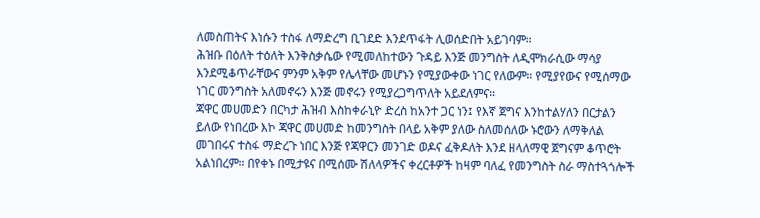ለመስጠትና እነሱን ተስፋ ለማድረግ ቢገደድ እንደጥፋት ሊወሰድበት አይገባም።
ሕዝቡ በዕለት ተዕለት እንቅስቃሴው የሚመለከተውን ጉዳይ እንጅ መንግስት ለዲሞክራሲው ማሳያ እንደሚቆጥራቸውና ምንም አቅም የሌላቸው መሆኑን የሚያውቀው ነገር የለውም። የሚያየውና የሚሰማው ነገር መንግስት አለመኖሩን እንጅ መኖሩን የሚያረጋግጥለት አይደለምና።
ጃዋር መሀመድን በርካታ ሕዝብ እስከቀራኒዮ ድረስ ከአንተ ጋር ነን፤ የእኛ ጀግና እንከተልሃለን በርታልን ይለው የነበረው እኮ ጃዋር መሀመድ ከመንግስት በላይ አቅም ያለው ስለመሰለው ኑሮውን ለማቅለል መገበሩና ተስፋ ማድረጉ ነበር እንጅ የጃዋርን መንገድ ወዶና ፈቅዶለት እንደ ዘላለማዊ ጀግናም ቆጥሮት አልነበረም። በየቀኑ በሚታዩና በሚሰሙ ሽለላዎችና ቀረርቶዎች ከዛም ባለፈ የመንግስት ስራ ማስተጓጎሎች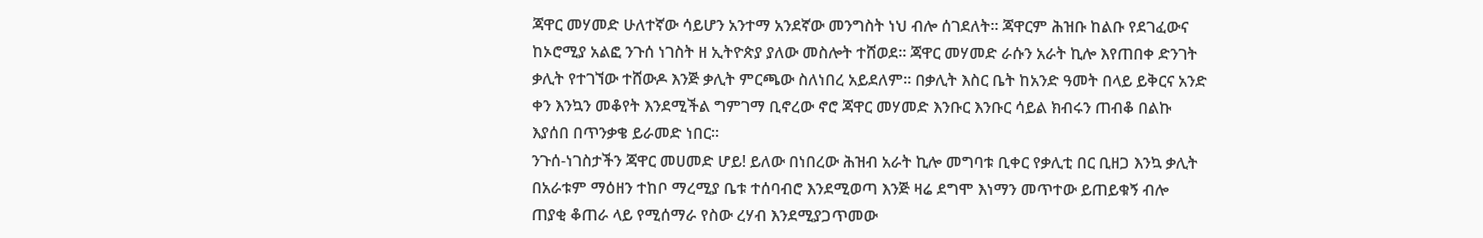ጃዋር መሃመድ ሁለተኛው ሳይሆን አንተማ አንደኛው መንግስት ነህ ብሎ ሰገደለት። ጃዋርም ሕዝቡ ከልቡ የደገፈውና ከኦሮሚያ አልፎ ንጉሰ ነገስት ዘ ኢትዮጵያ ያለው መስሎት ተሸወደ። ጃዋር መሃመድ ራሱን አራት ኪሎ እየጠበቀ ድንገት ቃሊት የተገኘው ተሸውዶ እንጅ ቃሊት ምርጫው ስለነበረ አይደለም። በቃሊት እስር ቤት ከአንድ ዓመት በላይ ይቅርና አንድ ቀን እንኳን መቆየት እንደሚችል ግምገማ ቢኖረው ኖሮ ጃዋር መሃመድ እንቡር እንቡር ሳይል ክብሩን ጠብቆ በልኩ እያሰበ በጥንቃቄ ይራመድ ነበር።
ንጉሰ-ነገስታችን ጃዋር መሀመድ ሆይ! ይለው በነበረው ሕዝብ አራት ኪሎ መግባቱ ቢቀር የቃሊቲ በር ቢዘጋ እንኳ ቃሊት በአራቱም ማዕዘን ተከቦ ማረሚያ ቤቱ ተሰባብሮ እንደሚወጣ እንጅ ዛሬ ደግሞ እነማን መጥተው ይጠይቁኝ ብሎ ጠያቂ ቆጠራ ላይ የሚሰማራ የስው ረሃብ እንደሚያጋጥመው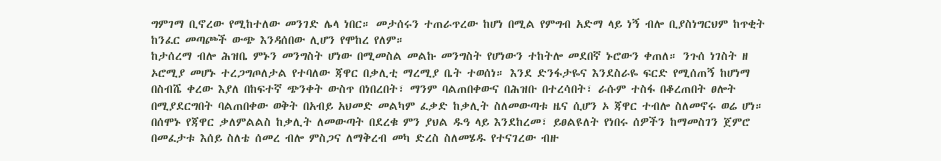ግምገማ ቢኖረው የሚከተለው መንገድ ሌላ ነበር። መታሰሩን ተጠራጥረው ከሆነ በሚል የምግብ አድማ ላይ ነኝ ብሎ ቢያስነግርህም ከጥቂት ከንፈር መጣጮች ውጭ እንዳሰበው ሊሆን የሞከረ የለም።
ከታሰረማ ብሎ ሕዝቤ ምኑን መንግስት ሆነው በሚመስል መልኩ መንግስት የሆነውን ተከትሎ መደበኛ ኑሮውን ቀጠለ። ንጉሰ ነገስት ዘ ኦሮሚያ መሆኑ ተረጋግጦለታል የተባለው ጃዋር በቃሊቲ ማረሚያ ቤት ተወሰነ። እንደ ድንፋታዬና እንደስራዬ ፍርድ የሚሰጠኝ ከሆነማ በስብሼ ቀረው እያለ በከፍተኛ ጭንቀት ውስጥ በነበረበት፣ ማንም ባልጠበቀውና በሕዝቡ በተረሳበት፣ ራሱም ተስፋ በቆረጠበት ፀሎት በሚያደርግበት ባልጠበቀው ወቅት በአብይ አህመድ መልካም ፈቃድ ከቃሊት ስለመውጣቱ ዜና ሲሆን ኦ ጃዋር ተብሎ ስለመኖሩ ወሬ ሆነ።
በሰሞኑ የጃዋር ቃለምልልስ ከቃሊት ለመውጣት በደረቁ ምን ያህል ዱዓ ላይ እንደከረመ፣ ይፀልዩለት የነበሩ ሰዎችን ከማመስገን ጀምሮ በመፈታቱ እሰይ ስለቴ ሰመረ ብሎ ምስጋና ለማቅረብ መካ ድረስ ስለመሄዱ የተናገረው ብዙ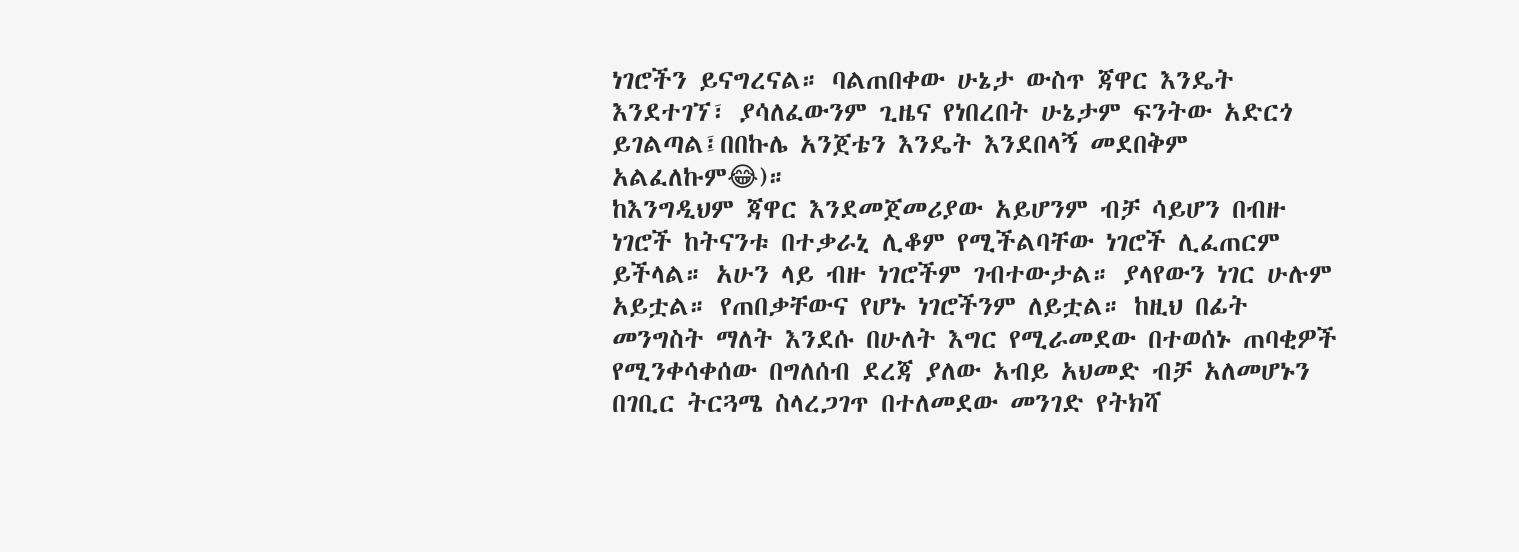ነገሮችን ይናግረናል። ባልጠበቀው ሁኔታ ውስጥ ጃዋር እንዴት እንደተገኘ፣ ያሳለፈውንም ጊዜና የነበረበት ሁኔታም ፍንትው አድርጎ ይገልጣል፤በበኩሌ አንጀቴን እንዴት እንደበላኝ መደበቅም አልፈለኩም😂)።
ከእንግዲህም ጃዋር እንደመጀመሪያው አይሆንም ብቻ ሳይሆን በብዙ ነገሮች ከትናንቱ በተቃራኒ ሊቆም የሚችልባቸው ነገሮች ሊፈጠርም ይችላል። አሁን ላይ ብዙ ነገሮችም ገብተውታል። ያላየውን ነገር ሁሉም አይቷል። የጠበቃቸውና የሆኑ ነገሮችንም ለይቷል። ከዚህ በፊት መንግስት ማለት እንደሱ በሁለት እግር የሚራመደው በተወሰኑ ጠባቂዎች የሚንቀሳቀሰው በግለሰብ ደረጃ ያለው አብይ አህመድ ብቻ አለመሆኑን በገቢር ትርጓሜ ስላረጋገጥ በተለመደው መንገድ የትክሻ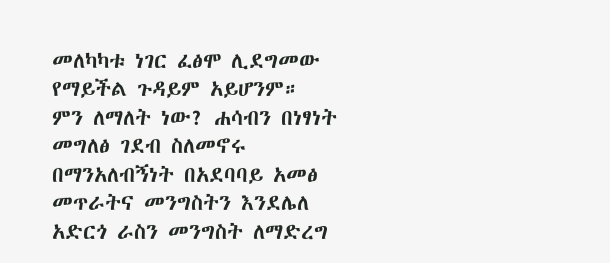መለካካቱ ነገር ፈፅሞ ሊደግመው የማይችል ጉዳይም አይሆንም።
ምን ለማለት ነው? ሐሳብን በነፃነት መግለፅ ገደብ ስለመኖሩ በማንአለብኝነት በአደባባይ አመፅ መጥራትና መንግስትን እንደሌለ አድርጎ ራስን መንግስት ለማድረግ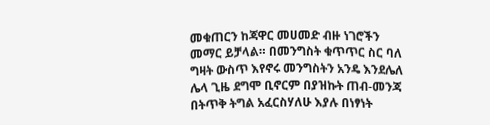መቁጠርን ከጃዋር መሀመድ ብዙ ነገሮችን መማር ይቻላል። በመንግስት ቁጥጥር ስር ባለ ግዛት ውስጥ እየኖሩ መንግስትን አንዴ እንደሌለ ሌላ ጊዜ ደግሞ ቢኖርም በያዝኩት ጠብ-መንጃ በትጥቅ ትግል አፈርስሃለሁ እያሉ በነፃነት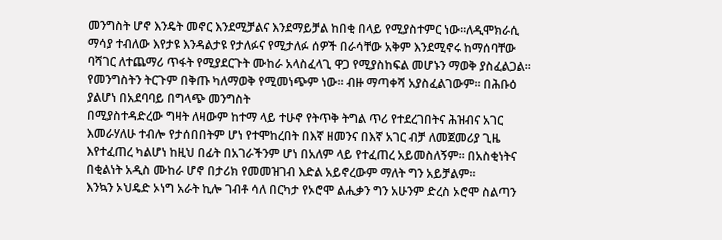መንግስት ሆኖ እንዴት መኖር እንደሚቻልና እንደማይቻል ከበቂ በላይ የሚያስተምር ነው።ለዲሞክራሲ ማሳያ ተብለው እየታዩ እንዳልታዩ የታለፉና የሚታለፉ ሰዎች በራሳቸው አቅም እንደሚኖሩ ከማሰባቸው ባሻገር ለተጨማሪ ጥፋት የሚያደርጉት ሙከራ አላስፈላጊ ዋጋ የሚያስከፍል መሆኑን ማወቅ ያስፈልጋል። የመንግስትን ትርጉም በቅጡ ካለማወቅ የሚመነጭም ነው። ብዙ ማጣቀሻ አያስፈልገውም። በሕቡዕ ያልሆነ በአደባባይ በግላጭ መንግስት
በሚያስተዳድረው ግዛት ለዛውም ከተማ ላይ ተሁኖ የትጥቅ ትግል ጥሪ የተደረገበትና ሕዝብና አገር እመራሃለሁ ተብሎ የታሰበበትም ሆነ የተሞከረበት በእኛ ዘመንና በእኛ አገር ብቻ ለመጀመሪያ ጊዜ እየተፈጠረ ካልሆነ ከዚህ በፊት በአገራችንም ሆነ በአለም ላይ የተፈጠረ አይመስለኝም። በአስቂነትና በቂልነት አዲስ ሙከራ ሆኖ በታሪክ የመመዝገብ እድል አይኖረውም ማለት ግን አይቻልም።
እንኳን ኦህዴድ ኦነግ አራት ኪሎ ገብቶ ሳለ በርካታ የኦሮሞ ልሒቃን ግን አሁንም ድረስ ኦሮሞ ስልጣን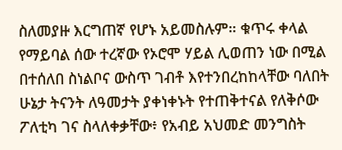ስለመያዙ እርግጠኛ የሆኑ አይመስሉም። ቁጥሩ ቀላል የማይባል ሰው ተረኛው የኦሮሞ ሃይል ሊወጠን ነው በሚል በተሰለበ ስነልቦና ውስጥ ገብቶ እየተንበረከከላቸው ባለበት ሁኔታ ትናንት ለዓመታት ያቀነቀኑት የተጠቅተናል የለቅሶው ፖለቲካ ገና ስላለቀቃቸው፥ የአብይ አህመድ መንግስት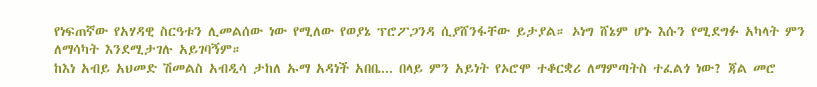የነፍጠኛው የአሃዳዊ ስርዓቱን ሊመልሰው ነው የሚለው የወያኔ ፕሮፖጋንዳ ሲያሸንፋቸው ይታያል። ኦነግ ሸኔም ሆኑ እሱን የሚደግፉ አካላት ምን ለማሳካት እንደሚታገሉ አይገባኝም።
ከእነ አብይ አህመድ ሽመልስ አብዲሳ ታከለ ኡማ አዳነች አበቤ... በላይ ምን አይነት የኦሮሞ ተቆርቋሪ ለማምጣትስ ተፈልጎ ነው? ጃል መሮ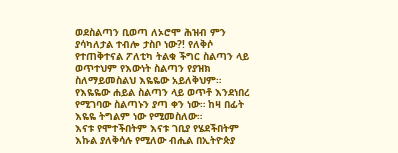ወደስልጣን ቢወጣ ለኦሮሞ ሕዝብ ምን ያሳካለታል ተብሎ ታስቦ ነው?! የለቅሶ የተጠቅተናል ፖለቲካ ትልቁ ችግር ስልጣን ላይ ወጥተህም የእውነት ስልጣን የያዝክ ስለማይመስልህ እዬዬው አይለቅህም። የእዬዬው ሐይል ስልጣን ላይ ወጥቶ እንደነበረ የሚገባው ስልጣኑን ያጣ ቀን ነው። ከዛ በፊት እዬዬ ትግልም ነው የሚመስለው።
እናቱ የሞተችበትም እናቱ ገቢያ የሄደችበትም እኩል ያለቅሳሉ የሚለው ብሒል በኢትዮጵያ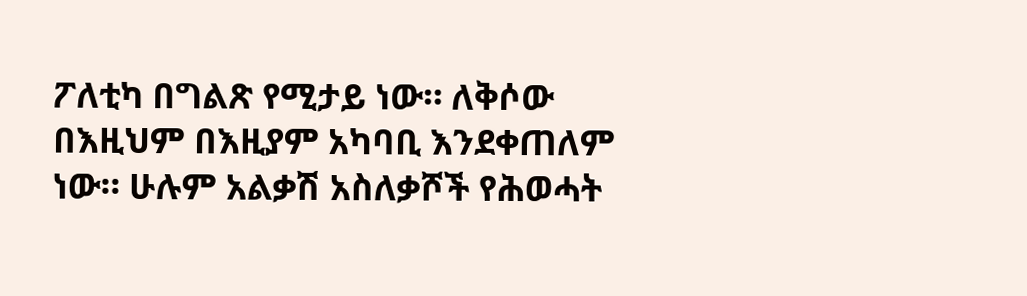ፖለቲካ በግልጽ የሚታይ ነው። ለቅሶው በእዚህም በእዚያም አካባቢ እንደቀጠለም ነው። ሁሉም አልቃሽ አስለቃሾች የሕወሓት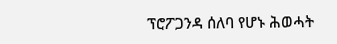ፕሮፖጋንዳ ሰለባ የሆኑ ሕወሓት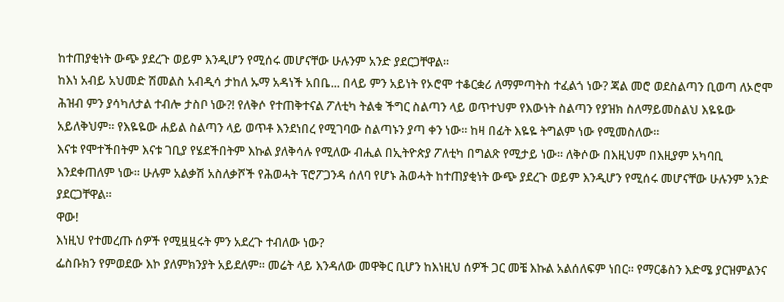ከተጠያቂነት ውጭ ያደረጉ ወይም እንዲሆን የሚሰሩ መሆናቸው ሁሉንም አንድ ያደርጋቸዋል።
ከእነ አብይ አህመድ ሽመልስ አብዲሳ ታከለ ኡማ አዳነች አበቤ... በላይ ምን አይነት የኦሮሞ ተቆርቋሪ ለማምጣትስ ተፈልጎ ነው? ጃል መሮ ወደስልጣን ቢወጣ ለኦሮሞ ሕዝብ ምን ያሳካለታል ተብሎ ታስቦ ነው?! የለቅሶ የተጠቅተናል ፖለቲካ ትልቁ ችግር ስልጣን ላይ ወጥተህም የእውነት ስልጣን የያዝክ ስለማይመስልህ እዬዬው አይለቅህም። የእዬዬው ሐይል ስልጣን ላይ ወጥቶ እንደነበረ የሚገባው ስልጣኑን ያጣ ቀን ነው። ከዛ በፊት እዬዬ ትግልም ነው የሚመስለው።
እናቱ የሞተችበትም እናቱ ገቢያ የሄደችበትም እኩል ያለቅሳሉ የሚለው ብሒል በኢትዮጵያ ፖለቲካ በግልጽ የሚታይ ነው። ለቅሶው በእዚህም በእዚያም አካባቢ እንደቀጠለም ነው። ሁሉም አልቃሽ አስለቃሾች የሕወሓት ፕሮፖጋንዳ ሰለባ የሆኑ ሕወሓት ከተጠያቂነት ውጭ ያደረጉ ወይም እንዲሆን የሚሰሩ መሆናቸው ሁሉንም አንድ ያደርጋቸዋል።
ዋው!
እነዚህ የተመረጡ ሰዎች የሚዟዟሩት ምን አደረጉ ተብለው ነው?
ፌስቡክን የምወደው እኮ ያለምክንያት አይደለም። መሬት ላይ እንዳለው መዋቅር ቢሆን ከእነዚህ ሰዎች ጋር መቼ እኩል አልሰለፍም ነበር። የማርቆስን እድሜ ያርዝምልንና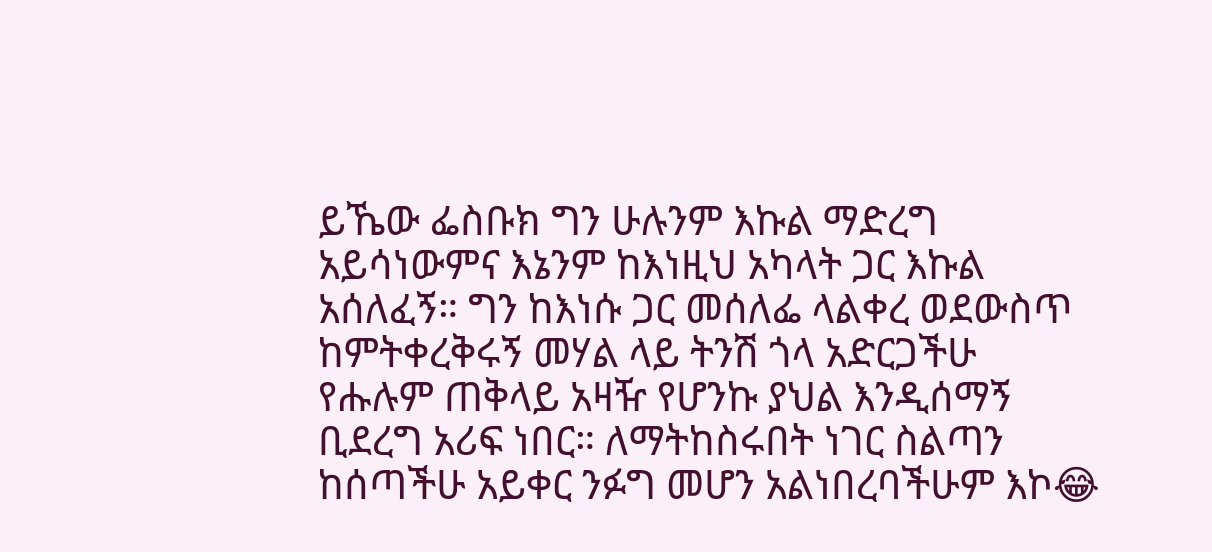ይኼው ፌስቡክ ግን ሁሉንም እኩል ማድረግ አይሳነውምና እኔንም ከእነዚህ አካላት ጋር እኩል አሰለፈኝ። ግን ከእነሱ ጋር መሰለፌ ላልቀረ ወደውስጥ ከምትቀረቅሩኝ መሃል ላይ ትንሽ ጎላ አድርጋችሁ የሑሉም ጠቅላይ አዛዥ የሆንኩ ያህል እንዲሰማኝ ቢደረግ አሪፍ ነበር። ለማትከስሩበት ነገር ስልጣን ከሰጣችሁ አይቀር ንፉግ መሆን አልነበረባችሁም እኮ😂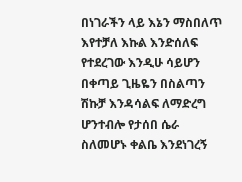በነገራችን ላይ እኔን ማስበለጥ እየተቻለ እኩል እንድሰለፍ የተደረገው እንዲሁ ሳይሆን በቀጣይ ጊዜዬን በስልጣን ሽኩቻ እንዳሳልፍ ለማድረግ ሆንተብሎ የታሰበ ሴራ ስለመሆኑ ቀልቤ እንደነገረኝ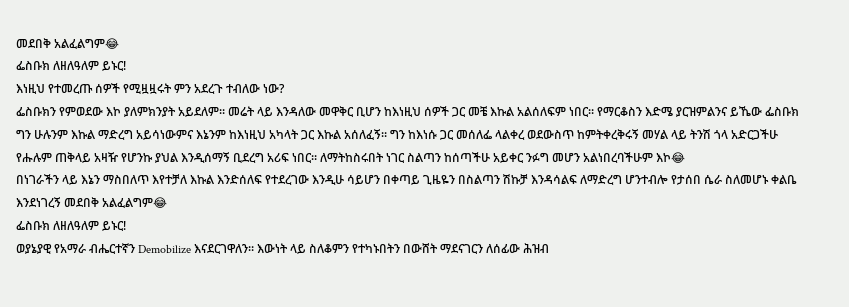መደበቅ አልፈልግም😂
ፌስቡክ ለዘለዓለም ይኑር!
እነዚህ የተመረጡ ሰዎች የሚዟዟሩት ምን አደረጉ ተብለው ነው?
ፌስቡክን የምወደው እኮ ያለምክንያት አይደለም። መሬት ላይ እንዳለው መዋቅር ቢሆን ከእነዚህ ሰዎች ጋር መቼ እኩል አልሰለፍም ነበር። የማርቆስን እድሜ ያርዝምልንና ይኼው ፌስቡክ ግን ሁሉንም እኩል ማድረግ አይሳነውምና እኔንም ከእነዚህ አካላት ጋር እኩል አሰለፈኝ። ግን ከእነሱ ጋር መሰለፌ ላልቀረ ወደውስጥ ከምትቀረቅሩኝ መሃል ላይ ትንሽ ጎላ አድርጋችሁ የሑሉም ጠቅላይ አዛዥ የሆንኩ ያህል እንዲሰማኝ ቢደረግ አሪፍ ነበር። ለማትከስሩበት ነገር ስልጣን ከሰጣችሁ አይቀር ንፉግ መሆን አልነበረባችሁም እኮ😂
በነገራችን ላይ እኔን ማስበለጥ እየተቻለ እኩል እንድሰለፍ የተደረገው እንዲሁ ሳይሆን በቀጣይ ጊዜዬን በስልጣን ሽኩቻ እንዳሳልፍ ለማድረግ ሆንተብሎ የታሰበ ሴራ ስለመሆኑ ቀልቤ እንደነገረኝ መደበቅ አልፈልግም😂
ፌስቡክ ለዘለዓለም ይኑር!
ወያኔያዊ የአማራ ብሔርተኛን Demobilize እናደርገዋለን። እውነት ላይ ስለቆምን የተካኑበትን በውሸት ማደናገርን ለሰፊው ሕዝብ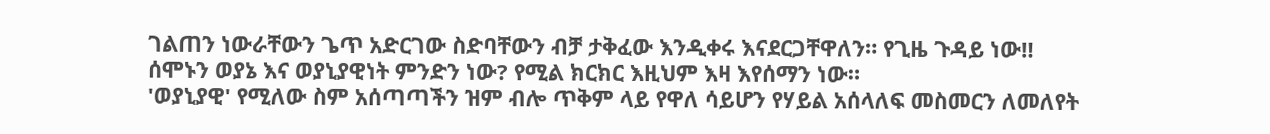ገልጠን ነውራቸውን ጌጥ አድርገው ስድባቸውን ብቻ ታቅፈው እንዲቀሩ እናደርጋቸዋለን። የጊዜ ጉዳይ ነው‼
ሰሞኑን ወያኔ እና ወያኒያዊነት ምንድን ነው? የሚል ክርክር እዚህም እዛ እየሰማን ነው።
'ወያኒያዊ' የሚለው ስም አሰጣጣችን ዝም ብሎ ጥቅም ላይ የዋለ ሳይሆን የሃይል አሰላለፍ መስመርን ለመለየት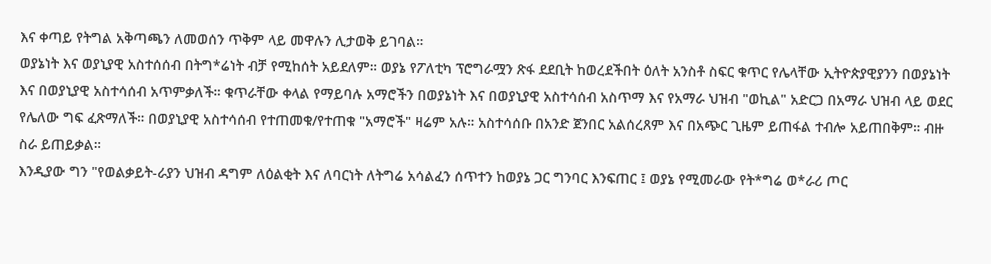እና ቀጣይ የትግል አቅጣጫን ለመወሰን ጥቅም ላይ መዋሉን ሊታወቅ ይገባል።
ወያኔነት እና ወያኒያዊ አስተሰሰብ በትግ*ሬነት ብቻ የሚከሰት አይደለም። ወያኔ የፖለቲካ ፕሮግራሟን ጽፋ ደደቢት ከወረደችበት ዕለት አንስቶ ስፍር ቁጥር የሌላቸው ኢትዮጵያዊያንን በወያኔነት እና በወያኒያዊ አስተሳሰብ አጥምቃለች። ቁጥራቸው ቀላል የማይባሉ አማሮችን በወያኔነት እና በወያኒያዊ አስተሳሰብ አስጥማ እና የአማራ ህዝብ "ወኪል" አድርጋ በአማራ ህዝብ ላይ ወደር የሌለው ግፍ ፈጽማለች። በወያኒያዊ አስተሳሰብ የተጠመቁ/የተጠቁ "አማሮች" ዛሬም አሉ። አስተሳሰቡ በአንድ ጀንበር አልሰረጸም እና በአጭር ጊዜም ይጠፋል ተብሎ አይጠበቅም። ብዙ ስራ ይጠይቃል።
እንዲያው ግን "የወልቃይት-ራያን ህዝብ ዳግም ለዕልቂት እና ለባርነት ለትግሬ አሳልፈን ሰጥተን ከወያኔ ጋር ግንባር እንፍጠር ፤ ወያኔ የሚመራው የት*ግሬ ወ*ራሪ ጦር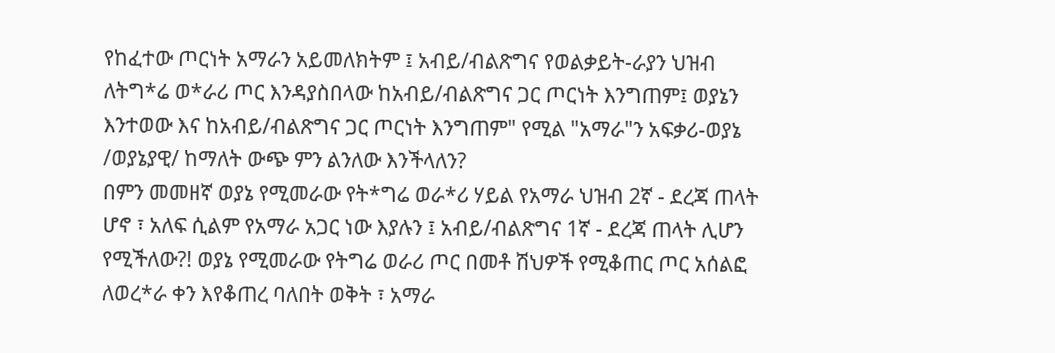የከፈተው ጦርነት አማራን አይመለክትም ፤ አብይ/ብልጽግና የወልቃይት-ራያን ህዝብ ለትግ*ሬ ወ*ራሪ ጦር እንዳያስበላው ከአብይ/ብልጽግና ጋር ጦርነት እንግጠም፤ ወያኔን እንተወው እና ከአብይ/ብልጽግና ጋር ጦርነት እንግጠም" የሚል "አማራ"ን አፍቃሪ-ወያኔ /ወያኔያዊ/ ከማለት ውጭ ምን ልንለው እንችላለን?
በምን መመዘኛ ወያኔ የሚመራው የት*ግሬ ወራ*ሪ ሃይል የአማራ ህዝብ 2ኛ - ደረጃ ጠላት ሆኖ ፣ አለፍ ሲልም የአማራ አጋር ነው እያሉን ፤ አብይ/ብልጽግና 1ኛ - ደረጃ ጠላት ሊሆን የሚችለው?! ወያኔ የሚመራው የትግሬ ወራሪ ጦር በመቶ ሽህዎች የሚቆጠር ጦር አሰልፎ ለወረ*ራ ቀን እየቆጠረ ባለበት ወቅት ፣ አማራ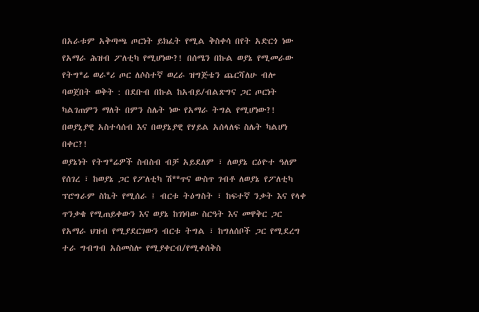በአራቱም አቅጣጫ ጦርነት ይክፈት የሚል ቅስቀሳ በየት አድርጎ ነው የአማራ ሕዝብ ፖለቲካ የሚሆነው?! በሰሜን በኩል ወያኔ የሚመራው የትግ*ሬ ወራ*ሪ ጦር ለሶስተኛ ወረራ ዝግጅቴን ጨርሻለሁ ብሎ ባወጀበት ወቅት : በደቡብ በኩል ከአብይ/ብልጽግና ጋር ጦርነት ካልገጠምን ማለት በምን ስሌት ነው የአማራ ትግል የሚሆነው?! በወያኒያዊ አስተሳሰብ እና በወያኔያዊ የሃይል አሰላለፍ ስሌት ካልሆነ በቀር?!
ወያኔነት የትግ*ሬዎች ስብስብ ብቻ አይደለም ፣ ለወያኔ ርዕዮተ ዓለም የሰገረ ፣ ከወያኔ ጋር የፖለቲካ ሽ**ጥና ውስጥ ገብቶ ለወያኔ የፖለቲካ ፕሮግራም ስኬት የሚሰራ ፤ ብርቱ ትዕግስት ፣ ከፍተኛ ንቃት እና የላቀ ጥንቃቄ የሚጠይቀውን እና ወያኔ ከገነባው ስርዓት እና መዋቅር ጋር የአማራ ህዝብ የሚያደርገውን ብርቱ ትግል ፣ ከግለሰቦች ጋር የሚደረግ ተራ ግብግብ አስመስሎ የሚያቀርብ/የሚቀሰቅስ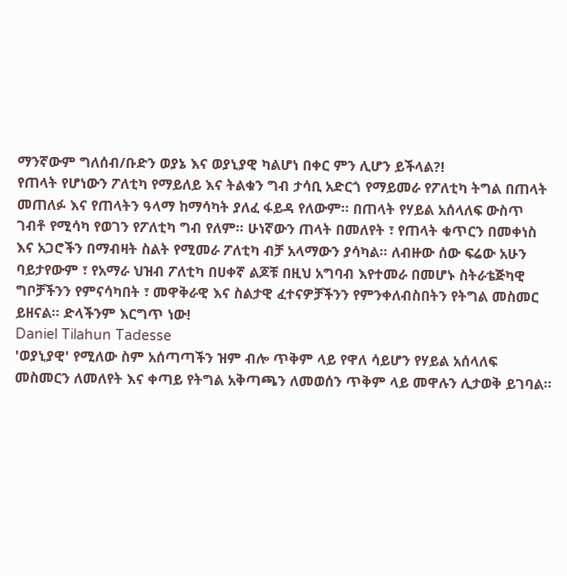ማንኛውም ግለሰብ/ቡድን ወያኔ እና ወያኒያዊ ካልሆነ በቀር ምን ሊሆን ይችላል?!
የጠላት የሆነውን ፖለቲካ የማይለይ እና ትልቁን ግብ ታሳቢ አድርጎ የማይመራ የፖለቲካ ትግል በጠላት መጠለፉ እና የጠላትን ዓላማ ከማሳካት ያለፈ ፋይዳ የለውም። በጠላት የሃይል አሰላለፍ ውስጥ ገብቶ የሚሳካ የወገን የፖለቲካ ግብ የለም። ሁነኛውን ጠላት በመለየት ፣ የጠላት ቁጥርን በመቀነስ እና አጋሮችን በማብዛት ስልት የሚመራ ፖለቲካ ብቻ አላማውን ያሳካል። ለብዙው ሰው ፍሬው አሁን ባይታየውም ፣ የአማራ ህዝብ ፖለቲካ በሀቀኛ ልጆቹ በዚህ አግባብ እየተመራ በመሆኑ ስትራቴጅካዊ ግቦቻችንን የምናሳካበት ፣ መዋቅራዊ እና ስልታዊ ፈተናዎቻችንን የምንቀለብስበትን የትግል መስመር ይዘናል። ድላችንም እርግጥ ነው!
Daniel Tilahun Tadesse
'ወያኒያዊ' የሚለው ስም አሰጣጣችን ዝም ብሎ ጥቅም ላይ የዋለ ሳይሆን የሃይል አሰላለፍ መስመርን ለመለየት እና ቀጣይ የትግል አቅጣጫን ለመወሰን ጥቅም ላይ መዋሉን ሊታወቅ ይገባል።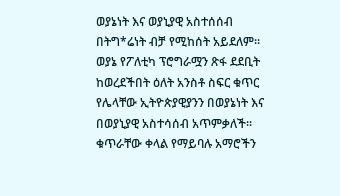ወያኔነት እና ወያኒያዊ አስተሰሰብ በትግ*ሬነት ብቻ የሚከሰት አይደለም። ወያኔ የፖለቲካ ፕሮግራሟን ጽፋ ደደቢት ከወረደችበት ዕለት አንስቶ ስፍር ቁጥር የሌላቸው ኢትዮጵያዊያንን በወያኔነት እና በወያኒያዊ አስተሳሰብ አጥምቃለች። ቁጥራቸው ቀላል የማይባሉ አማሮችን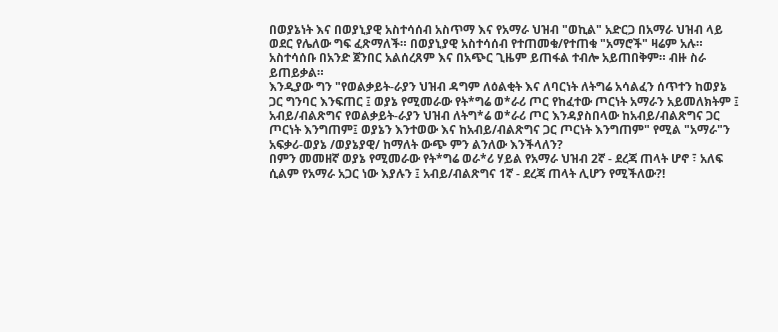በወያኔነት እና በወያኒያዊ አስተሳሰብ አስጥማ እና የአማራ ህዝብ "ወኪል" አድርጋ በአማራ ህዝብ ላይ ወደር የሌለው ግፍ ፈጽማለች። በወያኒያዊ አስተሳሰብ የተጠመቁ/የተጠቁ "አማሮች" ዛሬም አሉ። አስተሳሰቡ በአንድ ጀንበር አልሰረጸም እና በአጭር ጊዜም ይጠፋል ተብሎ አይጠበቅም። ብዙ ስራ ይጠይቃል።
እንዲያው ግን "የወልቃይት-ራያን ህዝብ ዳግም ለዕልቂት እና ለባርነት ለትግሬ አሳልፈን ሰጥተን ከወያኔ ጋር ግንባር እንፍጠር ፤ ወያኔ የሚመራው የት*ግሬ ወ*ራሪ ጦር የከፈተው ጦርነት አማራን አይመለክትም ፤ አብይ/ብልጽግና የወልቃይት-ራያን ህዝብ ለትግ*ሬ ወ*ራሪ ጦር እንዳያስበላው ከአብይ/ብልጽግና ጋር ጦርነት እንግጠም፤ ወያኔን እንተወው እና ከአብይ/ብልጽግና ጋር ጦርነት እንግጠም" የሚል "አማራ"ን አፍቃሪ-ወያኔ /ወያኔያዊ/ ከማለት ውጭ ምን ልንለው እንችላለን?
በምን መመዘኛ ወያኔ የሚመራው የት*ግሬ ወራ*ሪ ሃይል የአማራ ህዝብ 2ኛ - ደረጃ ጠላት ሆኖ ፣ አለፍ ሲልም የአማራ አጋር ነው እያሉን ፤ አብይ/ብልጽግና 1ኛ - ደረጃ ጠላት ሊሆን የሚችለው?!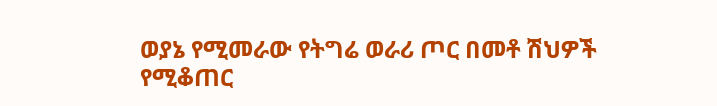ወያኔ የሚመራው የትግሬ ወራሪ ጦር በመቶ ሽህዎች የሚቆጠር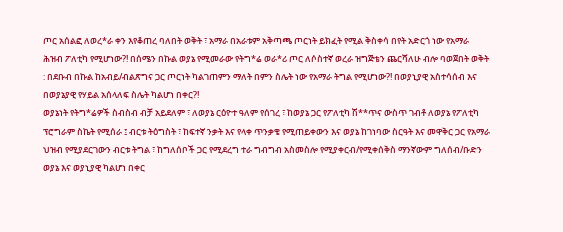ጦር አሰልፎ ለወረ*ራ ቀን እየቆጠረ ባለበት ወቅት ፣ አማራ በአራቱም አቅጣጫ ጦርነት ይክፈት የሚል ቅስቀሳ በየት አድርጎ ነው የአማራ ሕዝብ ፖለቲካ የሚሆነው?! በሰሜን በኩል ወያኔ የሚመራው የትግ*ሬ ወራ*ሪ ጦር ለሶስተኛ ወረራ ዝግጅቴን ጨርሻለሁ ብሎ ባወጀበት ወቅት : በደቡብ በኩል ከአብይ/ብልጽግና ጋር ጦርነት ካልገጠምን ማለት በምን ስሌት ነው የአማራ ትግል የሚሆነው?! በወያኒያዊ አስተሳሰብ እና በወያኔያዊ የሃይል አሰላለፍ ስሌት ካልሆነ በቀር?!
ወያኔነት የትግ*ሬዎች ስብስብ ብቻ አይደለም ፣ ለወያኔ ርዕዮተ ዓለም የሰገረ ፣ ከወያኔ ጋር የፖለቲካ ሽ**ጥና ውስጥ ገብቶ ለወያኔ የፖለቲካ ፕሮግራም ስኬት የሚሰራ ፤ ብርቱ ትዕግስት ፣ ከፍተኛ ንቃት እና የላቀ ጥንቃቄ የሚጠይቀውን እና ወያኔ ከገነባው ስርዓት እና መዋቅር ጋር የአማራ ህዝብ የሚያደርገውን ብርቱ ትግል ፣ ከግለሰቦች ጋር የሚደረግ ተራ ግብግብ አስመስሎ የሚያቀርብ/የሚቀሰቅስ ማንኛውም ግለሰብ/ቡድን ወያኔ እና ወያኒያዊ ካልሆነ በቀር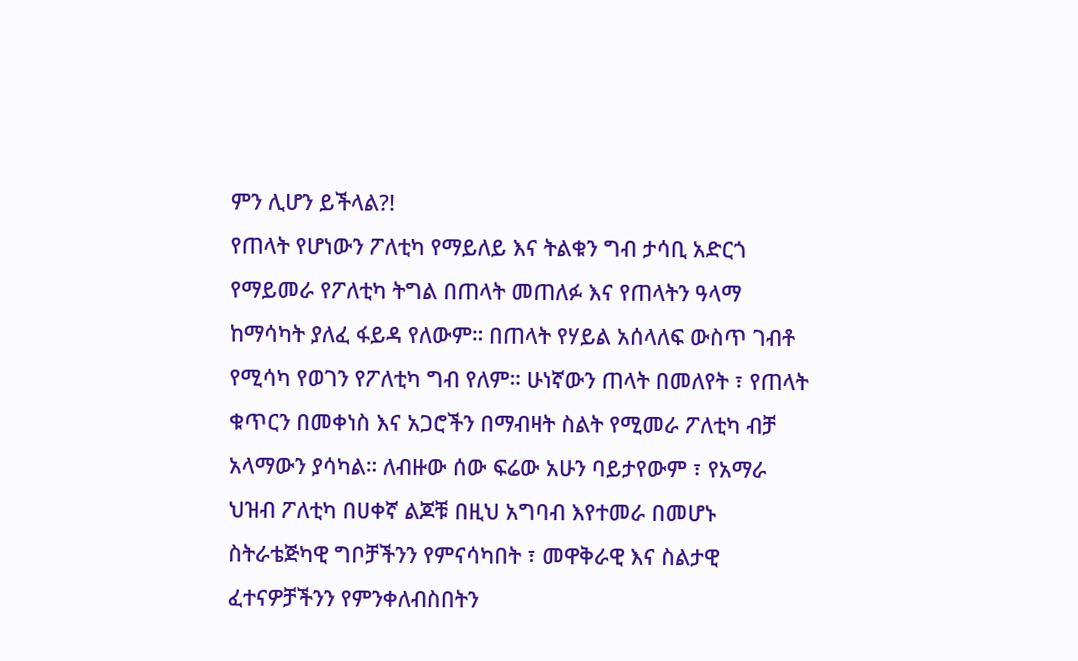ምን ሊሆን ይችላል?!
የጠላት የሆነውን ፖለቲካ የማይለይ እና ትልቁን ግብ ታሳቢ አድርጎ የማይመራ የፖለቲካ ትግል በጠላት መጠለፉ እና የጠላትን ዓላማ ከማሳካት ያለፈ ፋይዳ የለውም። በጠላት የሃይል አሰላለፍ ውስጥ ገብቶ የሚሳካ የወገን የፖለቲካ ግብ የለም። ሁነኛውን ጠላት በመለየት ፣ የጠላት ቁጥርን በመቀነስ እና አጋሮችን በማብዛት ስልት የሚመራ ፖለቲካ ብቻ አላማውን ያሳካል። ለብዙው ሰው ፍሬው አሁን ባይታየውም ፣ የአማራ ህዝብ ፖለቲካ በሀቀኛ ልጆቹ በዚህ አግባብ እየተመራ በመሆኑ ስትራቴጅካዊ ግቦቻችንን የምናሳካበት ፣ መዋቅራዊ እና ስልታዊ ፈተናዎቻችንን የምንቀለብስበትን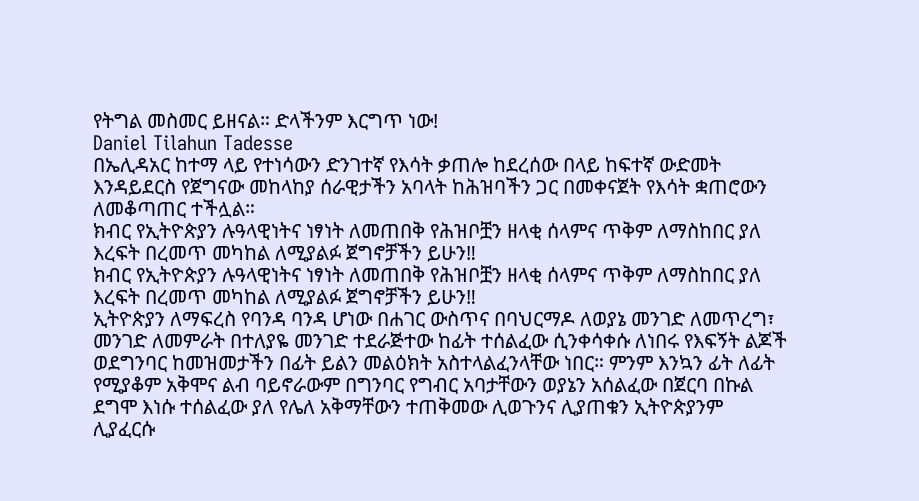የትግል መስመር ይዘናል። ድላችንም እርግጥ ነው!
Daniel Tilahun Tadesse
በኤሊዳአር ከተማ ላይ የተነሳውን ድንገተኛ የእሳት ቃጠሎ ከደረሰው በላይ ከፍተኛ ውድመት እንዳይደርስ የጀግናው መከላከያ ሰራዊታችን አባላት ከሕዝባችን ጋር በመቀናጀት የእሳት ቋጠሮውን ለመቆጣጠር ተችሏል።
ክብር የኢትዮጵያን ሉዓላዊነትና ነፃነት ለመጠበቅ የሕዝቦቿን ዘላቂ ሰላምና ጥቅም ለማስከበር ያለ እረፍት በረመጥ መካከል ለሚያልፉ ጀግኖቻችን ይሁን‼
ክብር የኢትዮጵያን ሉዓላዊነትና ነፃነት ለመጠበቅ የሕዝቦቿን ዘላቂ ሰላምና ጥቅም ለማስከበር ያለ እረፍት በረመጥ መካከል ለሚያልፉ ጀግኖቻችን ይሁን‼
ኢትዮጵያን ለማፍረስ የባንዳ ባንዳ ሆነው በሐገር ውስጥና በባህርማዶ ለወያኔ መንገድ ለመጥረግ፣ መንገድ ለመምራት በተለያዬ መንገድ ተደራጅተው ከፊት ተሰልፈው ሲንቀሳቀሱ ለነበሩ የእፍኝት ልጆች ወደግንባር ከመዝመታችን በፊት ይልን መልዕክት አስተላልፈንላቸው ነበር። ምንም እንኳን ፊት ለፊት የሚያቆም አቅሞና ልብ ባይኖራውም በግንባር የግብር አባታቸውን ወያኔን አሰልፈው በጀርባ በኩል ደግሞ እነሱ ተሰልፈው ያለ የሌለ አቅማቸውን ተጠቅመው ሊወጉንና ሊያጠቁን ኢትዮጵያንም ሊያፈርሱ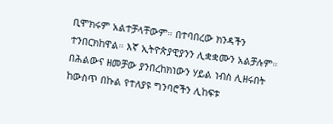ቢሞክሩም አልተቻላቸውም። በተባበረው ክንዳችን ተንበርክከዋል። እኛ ኢትዮጵያዊያንን ሊቋቋሙን አልቻሉም። በሕልውና ዘመቻው ያንበረከክነውን ሃይል ነብስ ሊዘሩበት ከውስጥ በኩል የተለያዩ ግንባሮችን ሊከፍቱ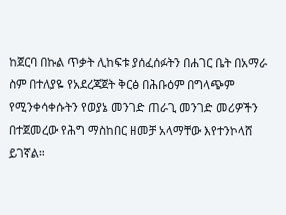ከጀርባ በኩል ጥቃት ሊከፍቱ ያሰፈሰፉትን በሐገር ቤት በአማራ ስም በተለያዬ የአደረጃጀት ቅርፅ በሕቡዕም በግላጭም የሚንቀሳቀሱትን የወያኔ መንገድ ጠራጊ መንገድ መሪዎችን በተጀመረው የሕግ ማስከበር ዘመቻ አላማቸው እየተንኮላሸ ይገኛል።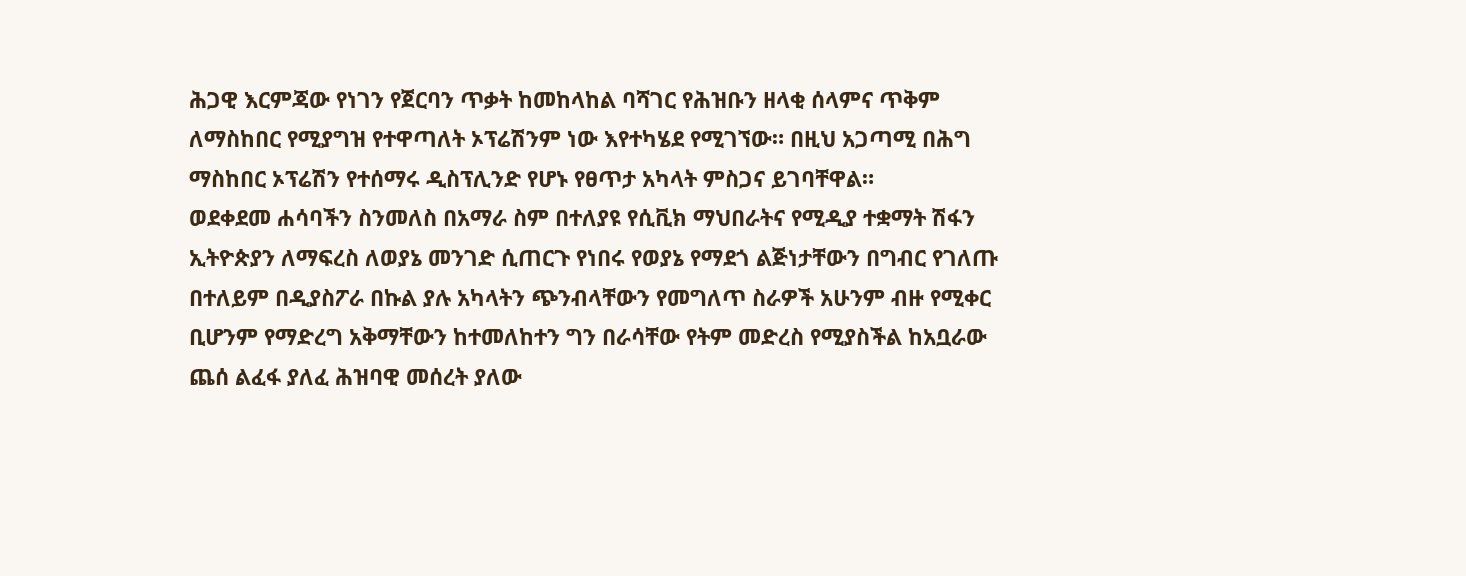ሕጋዊ እርምጃው የነገን የጀርባን ጥቃት ከመከላከል ባሻገር የሕዝቡን ዘላቂ ሰላምና ጥቅም ለማስከበር የሚያግዝ የተዋጣለት ኦፕሬሽንም ነው እየተካሄደ የሚገኘው። በዚህ አጋጣሚ በሕግ ማስከበር ኦፕሬሽን የተሰማሩ ዲስፕሊንድ የሆኑ የፀጥታ አካላት ምስጋና ይገባቸዋል።
ወደቀደመ ሐሳባችን ስንመለስ በአማራ ስም በተለያዩ የሲቪክ ማህበራትና የሚዲያ ተቋማት ሽፋን ኢትዮጵያን ለማፍረስ ለወያኔ መንገድ ሲጠርጉ የነበሩ የወያኔ የማደጎ ልጅነታቸውን በግብር የገለጡ በተለይም በዲያስፖራ በኩል ያሉ አካላትን ጭንብላቸውን የመግለጥ ስራዎች አሁንም ብዙ የሚቀር ቢሆንም የማድረግ አቅማቸውን ከተመለከተን ግን በራሳቸው የትም መድረስ የሚያስችል ከአቧራው ጨሰ ልፈፋ ያለፈ ሕዝባዊ መሰረት ያለው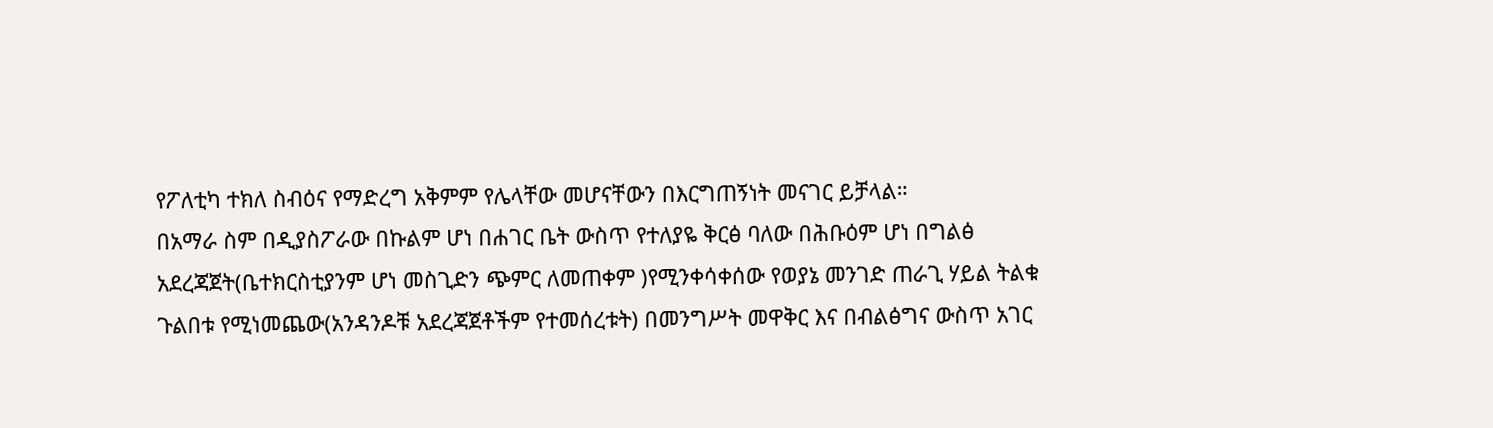የፖለቲካ ተክለ ስብዕና የማድረግ አቅምም የሌላቸው መሆናቸውን በእርግጠኝነት መናገር ይቻላል።
በአማራ ስም በዲያስፖራው በኩልም ሆነ በሐገር ቤት ውስጥ የተለያዬ ቅርፅ ባለው በሕቡዕም ሆነ በግልፅ አደረጃጀት(ቤተክርስቲያንም ሆነ መስጊድን ጭምር ለመጠቀም )የሚንቀሳቀሰው የወያኔ መንገድ ጠራጊ ሃይል ትልቁ ጉልበቱ የሚነመጨው(አንዳንዶቹ አደረጃጀቶችም የተመሰረቱት) በመንግሥት መዋቅር እና በብልፅግና ውስጥ አገር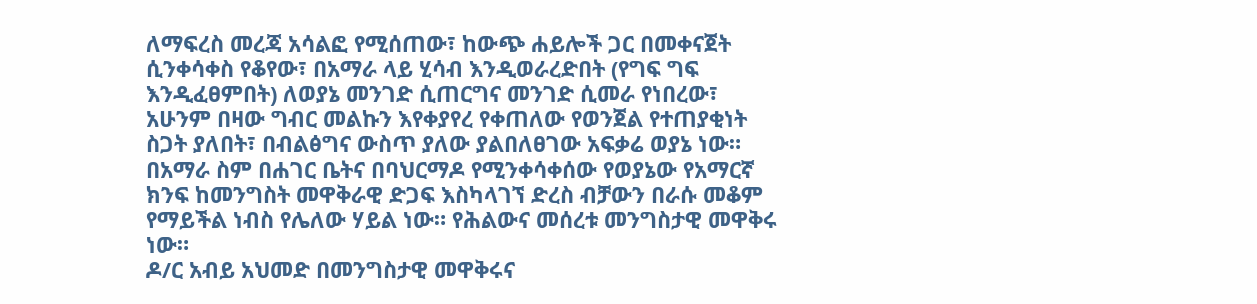ለማፍረስ መረጃ አሳልፎ የሚሰጠው፣ ከውጭ ሐይሎች ጋር በመቀናጀት ሲንቀሳቀስ የቆየው፣ በአማራ ላይ ሂሳብ እንዲወራረድበት (የግፍ ግፍ እንዲፈፀምበት) ለወያኔ መንገድ ሲጠርግና መንገድ ሲመራ የነበረው፣ አሁንም በዛው ግብር መልኩን እየቀያየረ የቀጠለው የወንጀል የተጠያቂነት ስጋት ያለበት፣ በብልፅግና ውስጥ ያለው ያልበለፀገው አፍቃሬ ወያኔ ነው። በአማራ ስም በሐገር ቤትና በባህርማዶ የሚንቀሳቀሰው የወያኔው የአማርኛ ክንፍ ከመንግስት መዋቅራዊ ድጋፍ እስካላገኘ ድረስ ብቻውን በራሱ መቆም የማይችል ነብስ የሌለው ሃይል ነው። የሕልውና መሰረቱ መንግስታዊ መዋቅሩ ነው።
ዶ/ር አብይ አህመድ በመንግስታዊ መዋቅሩና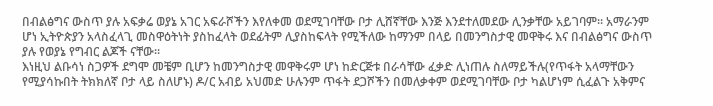በብልፅግና ውስጥ ያሉ አፍቃሬ ወያኔ አገር አፍራሾችን እየለቀመ ወደሚገባቸው ቦታ ሊሸኛቸው እንጅ እንደተለመደው ሊንቃቸው አይገባም። አማራንም ሆነ ኢትዮጵያን አላስፈላጊ መስዋዕትነት ያስከፈላት ወደፊትም ሊያስከፍላት የሚችለው ከማንም በላይ በመንግስታዊ መዋቅሩ እና በብልፅግና ውስጥ ያሉ የወያኔ የግብር ልጆች ናቸው።
እነዚህ ልቡሳነ ስጋዎች ደግሞ መቼም ቢሆን ከመንግስታዊ መዋቅሩም ሆነ ከድርጅቱ በራሳቸው ፈቃድ ሊነጠሉ ስለማይችሉ(የጥፋት አላማቸውን የሚያሳኩበት ትክክለኛ ቦታ ላይ ስለሆኑ) ዶ/ር አብይ አህመድ ሁሉንም ጥፋት ደጋሾችን በመለቃቀም ወደሚገባቸው ቦታ ካልሆነም ሲፈልጉ አቅምና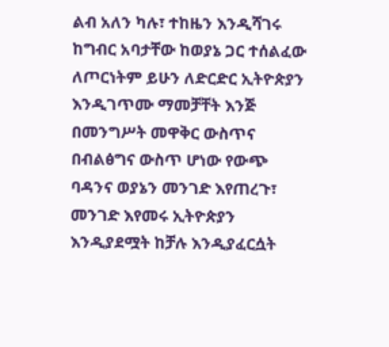ልብ አለን ካሉ፣ ተከዜን እንዲሻገሩ ከግብር አባታቸው ከወያኔ ጋር ተሰልፈው ለጦርነትም ይሁን ለድርድር ኢትዮጵያን እንዲገጥሙ ማመቻቸት እንጅ በመንግሥት መዋቅር ውስጥና በብልፅግና ውስጥ ሆነው የውጭ ባዳንና ወያኔን መንገድ እየጠረጉ፣ መንገድ እየመሩ ኢትዮጵያን እንዲያደሟት ከቻሉ እንዲያፈርሷት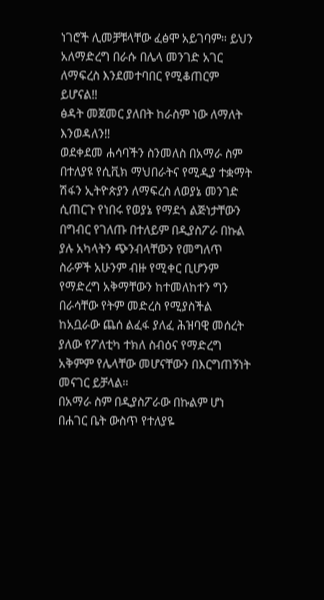ነገሮች ሊመቻቹላቸው ፈፅሞ አይገባም። ይህን አለማድረግ በራሱ በሌላ መንገድ አገር ለማፍረስ እንደመተባበር የሚቆጠርም ይሆናል‼
ፅዳት መጀመር ያለበት ከራስም ነው ለማለት እንወዳለን‼
ወደቀደመ ሐሳባችን ስንመለስ በአማራ ስም በተለያዩ የሲቪክ ማህበራትና የሚዲያ ተቋማት ሽፋን ኢትዮጵያን ለማፍረስ ለወያኔ መንገድ ሲጠርጉ የነበሩ የወያኔ የማደጎ ልጅነታቸውን በግብር የገለጡ በተለይም በዲያስፖራ በኩል ያሉ አካላትን ጭንብላቸውን የመግለጥ ስራዎች አሁንም ብዙ የሚቀር ቢሆንም የማድረግ አቅማቸውን ከተመለከተን ግን በራሳቸው የትም መድረስ የሚያስችል ከአቧራው ጨሰ ልፈፋ ያለፈ ሕዝባዊ መሰረት ያለው የፖለቲካ ተክለ ስብዕና የማድረግ አቅምም የሌላቸው መሆናቸውን በእርግጠኝነት መናገር ይቻላል።
በአማራ ስም በዲያስፖራው በኩልም ሆነ በሐገር ቤት ውስጥ የተለያዬ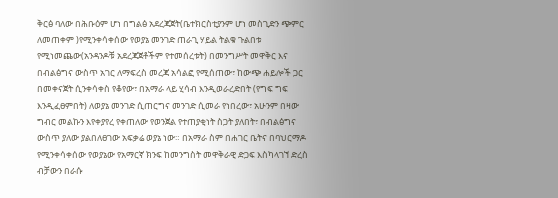ቅርፅ ባለው በሕቡዕም ሆነ በግልፅ አደረጃጀት(ቤተክርስቲያንም ሆነ መስጊድን ጭምር ለመጠቀም )የሚንቀሳቀሰው የወያኔ መንገድ ጠራጊ ሃይል ትልቁ ጉልበቱ የሚነመጨው(አንዳንዶቹ አደረጃጀቶችም የተመሰረቱት) በመንግሥት መዋቅር እና በብልፅግና ውስጥ አገር ለማፍረስ መረጃ አሳልፎ የሚሰጠው፣ ከውጭ ሐይሎች ጋር በመቀናጀት ሲንቀሳቀስ የቆየው፣ በአማራ ላይ ሂሳብ እንዲወራረድበት (የግፍ ግፍ እንዲፈፀምበት) ለወያኔ መንገድ ሲጠርግና መንገድ ሲመራ የነበረው፣ አሁንም በዛው ግብር መልኩን እየቀያየረ የቀጠለው የወንጀል የተጠያቂነት ስጋት ያለበት፣ በብልፅግና ውስጥ ያለው ያልበለፀገው አፍቃሬ ወያኔ ነው። በአማራ ስም በሐገር ቤትና በባህርማዶ የሚንቀሳቀሰው የወያኔው የአማርኛ ክንፍ ከመንግስት መዋቅራዊ ድጋፍ እስካላገኘ ድረስ ብቻውን በራሱ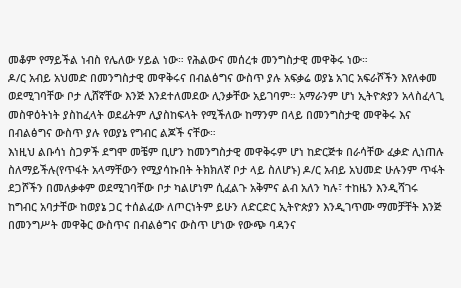መቆም የማይችል ነብስ የሌለው ሃይል ነው። የሕልውና መሰረቱ መንግስታዊ መዋቅሩ ነው።
ዶ/ር አብይ አህመድ በመንግስታዊ መዋቅሩና በብልፅግና ውስጥ ያሉ አፍቃሬ ወያኔ አገር አፍራሾችን እየለቀመ ወደሚገባቸው ቦታ ሊሸኛቸው እንጅ እንደተለመደው ሊንቃቸው አይገባም። አማራንም ሆነ ኢትዮጵያን አላስፈላጊ መስዋዕትነት ያስከፈላት ወደፊትም ሊያስከፍላት የሚችለው ከማንም በላይ በመንግስታዊ መዋቅሩ እና በብልፅግና ውስጥ ያሉ የወያኔ የግብር ልጆች ናቸው።
እነዚህ ልቡሳነ ስጋዎች ደግሞ መቼም ቢሆን ከመንግስታዊ መዋቅሩም ሆነ ከድርጅቱ በራሳቸው ፈቃድ ሊነጠሉ ስለማይችሉ(የጥፋት አላማቸውን የሚያሳኩበት ትክክለኛ ቦታ ላይ ስለሆኑ) ዶ/ር አብይ አህመድ ሁሉንም ጥፋት ደጋሾችን በመለቃቀም ወደሚገባቸው ቦታ ካልሆነም ሲፈልጉ አቅምና ልብ አለን ካሉ፣ ተከዜን እንዲሻገሩ ከግብር አባታቸው ከወያኔ ጋር ተሰልፈው ለጦርነትም ይሁን ለድርድር ኢትዮጵያን እንዲገጥሙ ማመቻቸት እንጅ በመንግሥት መዋቅር ውስጥና በብልፅግና ውስጥ ሆነው የውጭ ባዳንና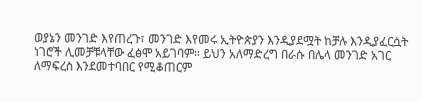ወያኔን መንገድ እየጠረጉ፣ መንገድ እየመሩ ኢትዮጵያን እንዲያደሟት ከቻሉ እንዲያፈርሷት ነገሮች ሊመቻቹላቸው ፈፅሞ አይገባም። ይህን አለማድረግ በራሱ በሌላ መንገድ አገር ለማፍረስ እንደመተባበር የሚቆጠርም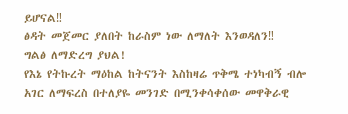ይሆናል‼
ፅዳት መጀመር ያለበት ከራስም ነው ለማለት እንወዳለን‼
ግልፅ ለማድረግ ያህል!
የእኔ የትኩረት ማዕከል ከትናንት እስከዛሬ ጥቅሜ ተነካብኝ ብሎ አገር ለማፍረስ በተለያዬ መንገድ በሚንቀሳቀሰው መዋቅራዊ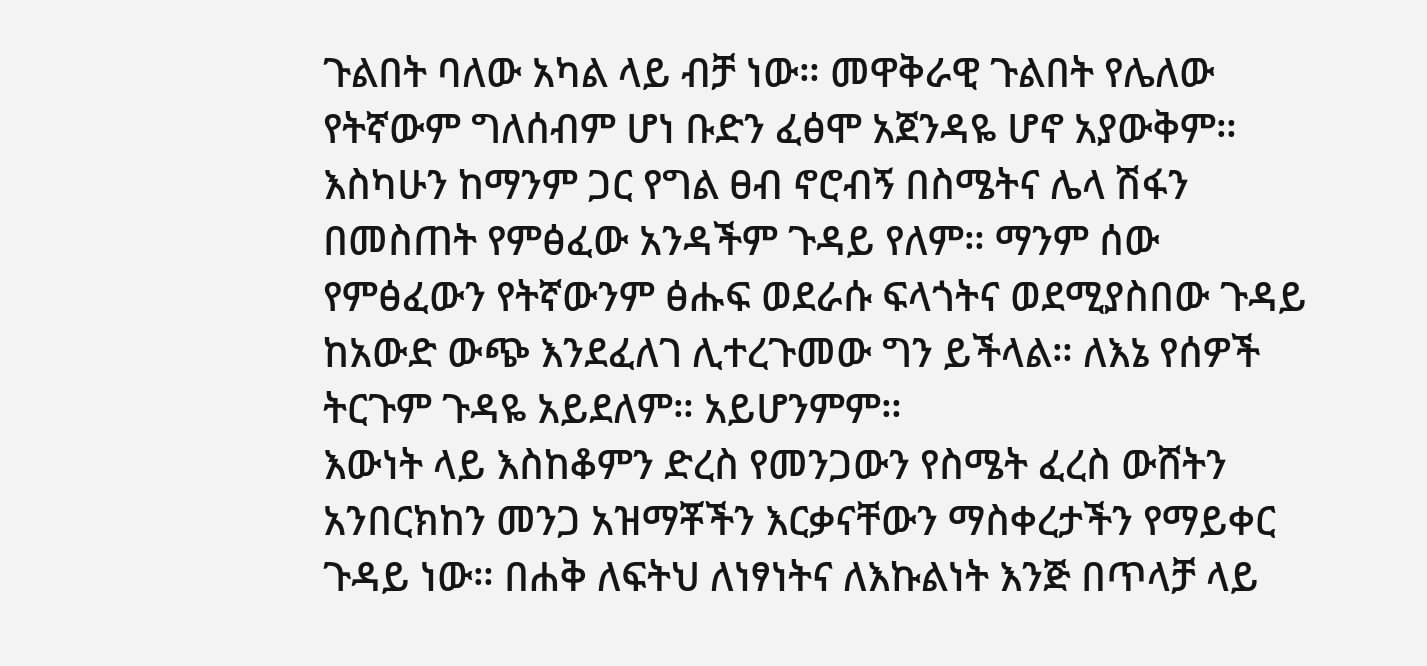ጉልበት ባለው አካል ላይ ብቻ ነው። መዋቅራዊ ጉልበት የሌለው የትኛውም ግለሰብም ሆነ ቡድን ፈፅሞ አጀንዳዬ ሆኖ አያውቅም። እስካሁን ከማንም ጋር የግል ፀብ ኖሮብኝ በስሜትና ሌላ ሽፋን በመስጠት የምፅፈው አንዳችም ጉዳይ የለም። ማንም ሰው የምፅፈውን የትኛውንም ፅሑፍ ወደራሱ ፍላጎትና ወደሚያስበው ጉዳይ ከአውድ ውጭ እንደፈለገ ሊተረጉመው ግን ይችላል። ለእኔ የሰዎች ትርጉም ጉዳዬ አይደለም። አይሆንምም።
እውነት ላይ እስከቆምን ድረስ የመንጋውን የስሜት ፈረስ ውሸትን አንበርክከን መንጋ አዝማቾችን እርቃናቸውን ማስቀረታችን የማይቀር ጉዳይ ነው። በሐቅ ለፍትህ ለነፃነትና ለእኩልነት እንጅ በጥላቻ ላይ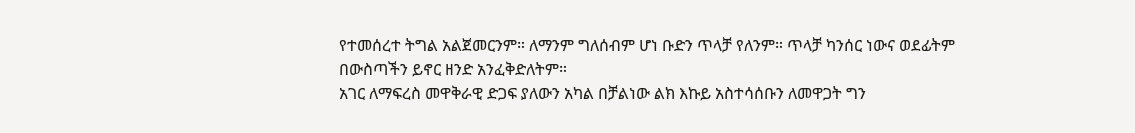የተመሰረተ ትግል አልጀመርንም። ለማንም ግለሰብም ሆነ ቡድን ጥላቻ የለንም። ጥላቻ ካንሰር ነውና ወደፊትም በውስጣችን ይኖር ዘንድ አንፈቅድለትም።
አገር ለማፍረስ መዋቅራዊ ድጋፍ ያለውን አካል በቻልነው ልክ እኩይ አስተሳሰቡን ለመዋጋት ግን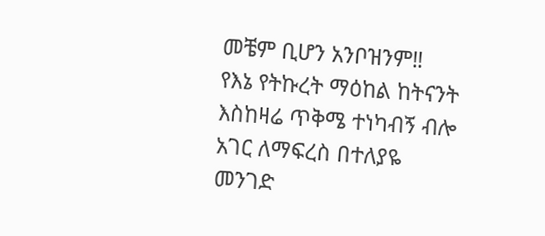መቼም ቢሆን አንቦዝንም‼
የእኔ የትኩረት ማዕከል ከትናንት እስከዛሬ ጥቅሜ ተነካብኝ ብሎ አገር ለማፍረስ በተለያዬ መንገድ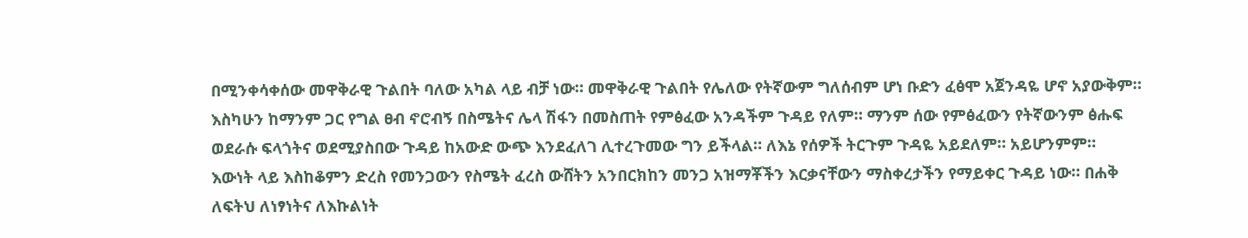በሚንቀሳቀሰው መዋቅራዊ ጉልበት ባለው አካል ላይ ብቻ ነው። መዋቅራዊ ጉልበት የሌለው የትኛውም ግለሰብም ሆነ ቡድን ፈፅሞ አጀንዳዬ ሆኖ አያውቅም። እስካሁን ከማንም ጋር የግል ፀብ ኖሮብኝ በስሜትና ሌላ ሽፋን በመስጠት የምፅፈው አንዳችም ጉዳይ የለም። ማንም ሰው የምፅፈውን የትኛውንም ፅሑፍ ወደራሱ ፍላጎትና ወደሚያስበው ጉዳይ ከአውድ ውጭ እንደፈለገ ሊተረጉመው ግን ይችላል። ለእኔ የሰዎች ትርጉም ጉዳዬ አይደለም። አይሆንምም።
እውነት ላይ እስከቆምን ድረስ የመንጋውን የስሜት ፈረስ ውሸትን አንበርክከን መንጋ አዝማቾችን እርቃናቸውን ማስቀረታችን የማይቀር ጉዳይ ነው። በሐቅ ለፍትህ ለነፃነትና ለእኩልነት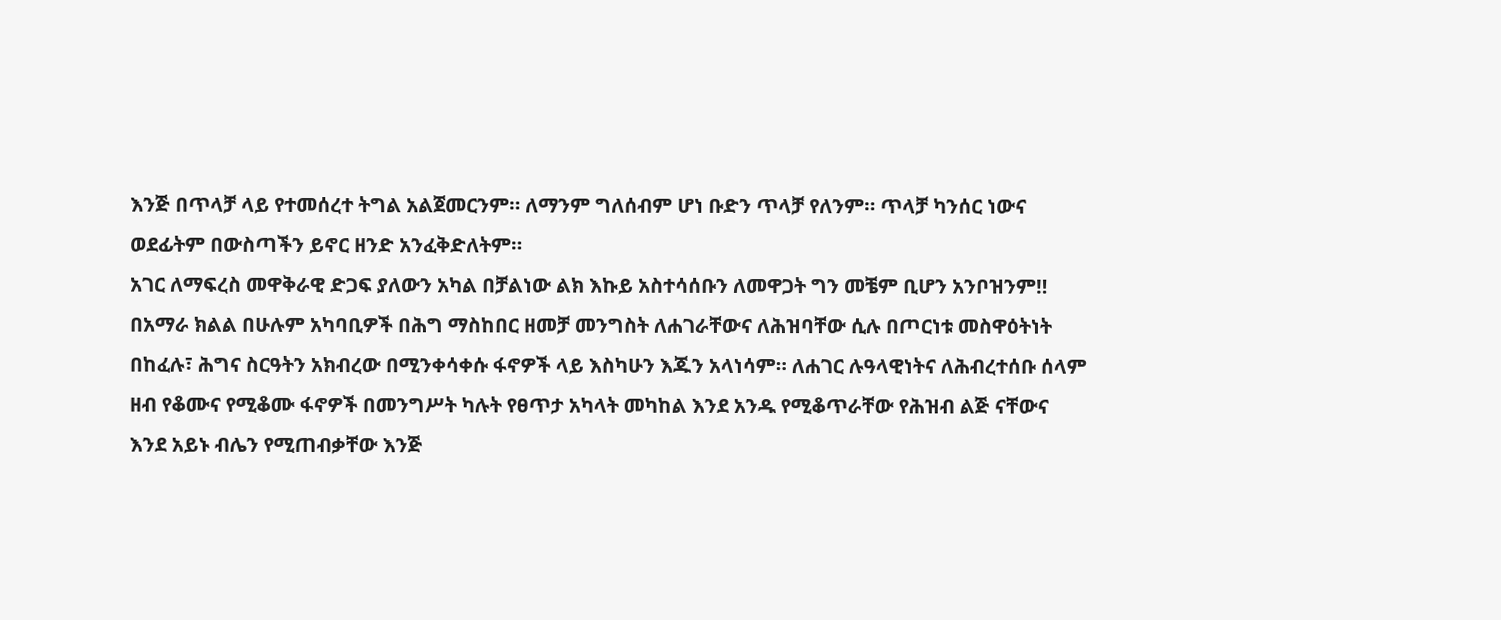እንጅ በጥላቻ ላይ የተመሰረተ ትግል አልጀመርንም። ለማንም ግለሰብም ሆነ ቡድን ጥላቻ የለንም። ጥላቻ ካንሰር ነውና ወደፊትም በውስጣችን ይኖር ዘንድ አንፈቅድለትም።
አገር ለማፍረስ መዋቅራዊ ድጋፍ ያለውን አካል በቻልነው ልክ እኩይ አስተሳሰቡን ለመዋጋት ግን መቼም ቢሆን አንቦዝንም‼
በአማራ ክልል በሁሉም አካባቢዎች በሕግ ማስከበር ዘመቻ መንግስት ለሐገራቸውና ለሕዝባቸው ሲሉ በጦርነቱ መስዋዕትነት በከፈሉ፣ ሕግና ስርዓትን አክብረው በሚንቀሳቀሱ ፋኖዎች ላይ እስካሁን እጁን አላነሳም። ለሐገር ሉዓላዊነትና ለሕብረተሰቡ ሰላም ዘብ የቆሙና የሚቆሙ ፋኖዎች በመንግሥት ካሉት የፀጥታ አካላት መካከል እንደ አንዱ የሚቆጥራቸው የሕዝብ ልጅ ናቸውና እንደ አይኑ ብሌን የሚጠብቃቸው እንጅ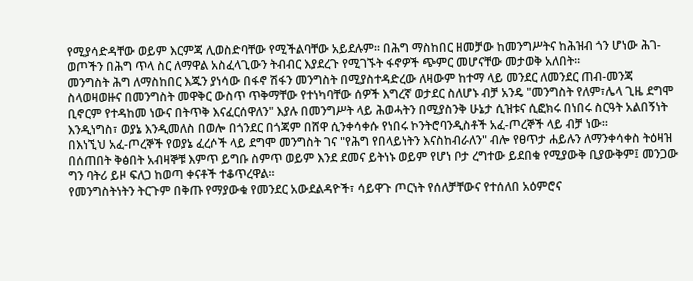የሚያሳድዳቸው ወይም እርምጃ ሊወስድባቸው የሚችልባቸው አይደሉም። በሕግ ማስከበር ዘመቻው ከመንግሥትና ከሕዝብ ጎን ሆነው ሕገ-ወጦችን በሕግ ጥላ ስር ለማዋል አስፈላጊውን ትብብር እያደረጉ የሚገኙት ፋኖዎች ጭምር መሆናቸው መታወቅ አለበት።
መንግስት ሕግ ለማስከበር እጁን ያነሳው በፋኖ ሽፋን መንግስት በሚያስተዳድረው ለዛውም ከተማ ላይ መንደር ለመንደር ጠብ-መንጃ ስላወዛወዙና በመንግስት መዋቅር ውስጥ ጥቅማቸው የተነካባቸው ሰዎች እግረኛ ወታደር ስለሆኑ ብቻ አንዴ "መንግስት የለም፣ሌላ ጊዜ ደግሞ ቢኖርም የተዳከመ ነውና በትጥቅ እናፈርሰዋለን" እያሉ በመንግሥት ላይ ሕወሓትን በሚያስንቅ ሁኔታ ሲዝቱና ሲፎክሩ በነበሩ ስርዓት አልበኝነት እንዲነግስ፣ ወያኔ እንዲመለስ በወሎ በጎንደር በጎጃም በሸዋ ሲንቀሳቀሱ የነበሩ ኮንትሮባንዲስቶች አፈ-ጦረኞች ላይ ብቻ ነው።
በእነኚህ አፈ-ጦረኞች የወያኔ ፈረሶች ላይ ደግሞ መንግስት ገና "የሕግ የበላይነትን እናስከብራለን" ብሎ የፀጥታ ሐይሉን ለማንቀሳቀስ ትዕዛዝ በሰጠበት ቅፅበት አብዛኞቹ እምጥ ይግቡ ስምጥ ወይም እንደ ደመና ይትነኑ ወይም የሆነ ቦታ ረግተው ይደበቁ የሚያውቅ ቢያውቅም፤ መንጋው ግን ባትሪ ይዞ ፍለጋ ከወጣ ቀናቶች ተቆጥረዋል።
የመንግስትነትን ትርጉም በቅጡ የማያውቁ የመንደር አውደልዳዮች፣ ሳይዋጉ ጦርነት የሰለቻቸውና የተሰለበ አዕምሮና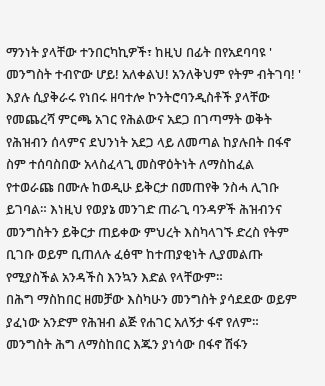ማንነት ያላቸው ተንበርካኪዎች፣ ከዚህ በፊት በየአደባባዩ ' መንግስት ተብዮው ሆይ! አለቀልህ! አንለቅህም የትም ብትገባ! ' እያሉ ሲያቅራሩ የነበሩ ዘባተሎ ኮንትሮባንዲስቶች ያላቸው የመጨረሻ ምርጫ አገር የሕልውና አደጋ በገጣማት ወቅት የሕዝብን ሰላምና ደህንነት አደጋ ላይ ለመጣል ከያሉበት በፋኖ ስም ተሰባስበው አላስፈላጊ መስዋዕትነት ለማስከፈል የተወራጩ በሙሉ ከወዲሁ ይቅርታ በመጠየቅ ንስሓ ሊገቡ ይገባል። እነዚህ የወያኔ መንገድ ጠራጊ ባንዳዎች ሕዝብንና መንግስትን ይቅርታ ጠይቀው ምህረት እስካላገኙ ድረስ የትም ቢገቡ ወይም ቢጠለሉ ፈፅሞ ከተጠያቂነት ሊያመልጡ የሚያስችል አንዳችስ እንኳን እድል የላቸውም።
በሕግ ማስከበር ዘመቻው እስካሁን መንግስት ያሳደደው ወይም ያፈነው አንድም የሕዝብ ልጅ የሐገር አለኝታ ፋኖ የለም።
መንግስት ሕግ ለማስከበር እጁን ያነሳው በፋኖ ሽፋን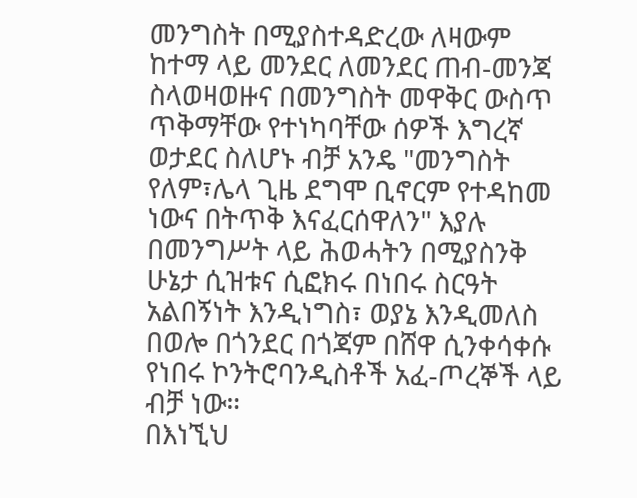መንግስት በሚያስተዳድረው ለዛውም ከተማ ላይ መንደር ለመንደር ጠብ-መንጃ ስላወዛወዙና በመንግስት መዋቅር ውስጥ ጥቅማቸው የተነካባቸው ሰዎች እግረኛ ወታደር ስለሆኑ ብቻ አንዴ "መንግስት የለም፣ሌላ ጊዜ ደግሞ ቢኖርም የተዳከመ ነውና በትጥቅ እናፈርሰዋለን" እያሉ በመንግሥት ላይ ሕወሓትን በሚያስንቅ ሁኔታ ሲዝቱና ሲፎክሩ በነበሩ ስርዓት አልበኝነት እንዲነግስ፣ ወያኔ እንዲመለስ በወሎ በጎንደር በጎጃም በሸዋ ሲንቀሳቀሱ የነበሩ ኮንትሮባንዲስቶች አፈ-ጦረኞች ላይ ብቻ ነው።
በእነኚህ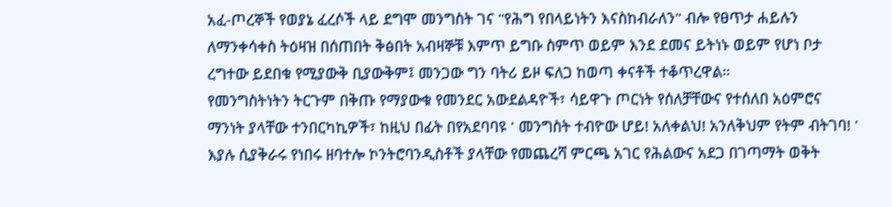አፈ-ጦረኞች የወያኔ ፈረሶች ላይ ደግሞ መንግስት ገና "የሕግ የበላይነትን እናስከብራለን" ብሎ የፀጥታ ሐይሉን ለማንቀሳቀስ ትዕዛዝ በሰጠበት ቅፅበት አብዛኞቹ እምጥ ይግቡ ስምጥ ወይም እንደ ደመና ይትነኑ ወይም የሆነ ቦታ ረግተው ይደበቁ የሚያውቅ ቢያውቅም፤ መንጋው ግን ባትሪ ይዞ ፍለጋ ከወጣ ቀናቶች ተቆጥረዋል።
የመንግስትነትን ትርጉም በቅጡ የማያውቁ የመንደር አውደልዳዮች፣ ሳይዋጉ ጦርነት የሰለቻቸውና የተሰለበ አዕምሮና ማንነት ያላቸው ተንበርካኪዎች፣ ከዚህ በፊት በየአደባባዩ ' መንግስት ተብዮው ሆይ! አለቀልህ! አንለቅህም የትም ብትገባ! ' እያሉ ሲያቅራሩ የነበሩ ዘባተሎ ኮንትሮባንዲስቶች ያላቸው የመጨረሻ ምርጫ አገር የሕልውና አደጋ በገጣማት ወቅት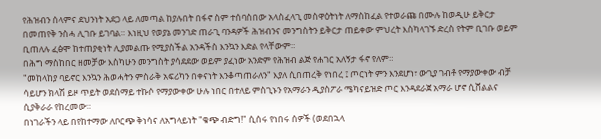የሕዝብን ሰላምና ደህንነት አደጋ ላይ ለመጣል ከያሉበት በፋኖ ስም ተሰባስበው አላስፈላጊ መስዋዕትነት ለማስከፈል የተወራጩ በሙሉ ከወዲሁ ይቅርታ በመጠየቅ ንስሓ ሊገቡ ይገባል። እነዚህ የወያኔ መንገድ ጠራጊ ባንዳዎች ሕዝብንና መንግስትን ይቅርታ ጠይቀው ምህረት እስካላገኙ ድረስ የትም ቢገቡ ወይም ቢጠለሉ ፈፅሞ ከተጠያቂነት ሊያመልጡ የሚያስችል አንዳችስ እንኳን እድል የላቸውም።
በሕግ ማስከበር ዘመቻው እስካሁን መንግስት ያሳደደው ወይም ያፈነው አንድም የሕዝብ ልጅ የሐገር አለኝታ ፋኖ የለም።
"መከላከያ ባይኖር እንኳን ሕወሓትን ምስራቅ አፍሪካን በቀናነት እንቆጣጠራለን" እያለ ሲበጠረቅ የነበረ ፤ ጦርነት ምን እንደሆነ፣ ውጊያ ገብቶ የማያውቀው ብቻ ሳይሆን ክላሽ ይዞ ጥይት ወደሰማይ ተኩሶ የማያውቀው ሁሉ ነበር በተለይ ምስጊኑን የአማራን ዲያስፖራ ሜካናይዝድ ጦር እንዳደራጀ አማራ ሆኖ ሲሸልልና ሲያቅራራ የከረመው።
በነገራችን ላይ በየከተማው ለቦርጭ ቅነሳና ለአግላይነት "ቁጭ ብድግ!" ሲሰሩ የነበሩ ሰዎች (ወደበኋላ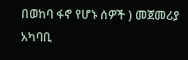በወከባ ፋኖ የሆኑ ሰዎች ) መጀመሪያ አካባቢ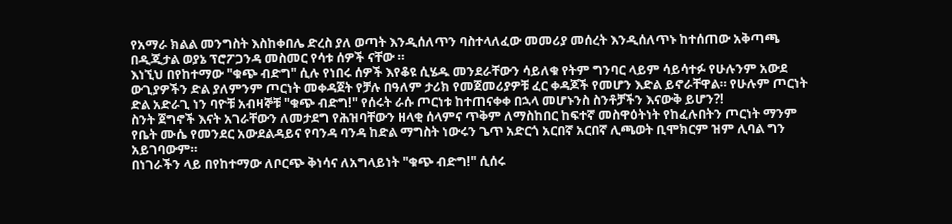የአማራ ክልል መንግስት እስከቀበሌ ድረስ ያለ ወጣት እንዲሰለጥን ባስተላለፈው መመሪያ መሰረት እንዲሰለጥኑ ከተሰጠው አቅጣጫ በዲጂታል ወያኔ ፕሮፖጋንዳ መስመር የሳቱ ሰዎች ናቸው ።
እነኚህ በየከተማው "ቁጭ ብድግ" ሲሉ የነበሩ ሰዎች እየቆዩ ሲሄዱ መንደራቸውን ሳይለቁ የትም ግንባር ላይም ሳይሳተፉ የሁሉንም አውደ ውጊያዎችን ድል ያለምንም ጦርነት መቀዳጀት የቻሉ በዓለም ታሪክ የመጀመሪያዎቹ ፈር ቀዳጆች የመሆን እድል ይኖራቸዋል። የሁሉም ጦርነት ድል አድራጊ ነን ባዮቹ አብዛኞቹ "ቁጭ ብድግ!" የሰሩት ራሱ ጦርነቱ ከተጠናቀቀ በኋላ መሆኑንስ ስንቶቻችን እናውቅ ይሆን?!
ስንት ጀግኖች እናት አገራቸውን ለመታደግ የሕዝባቸውን ዘላቂ ሰላምና ጥቅም ለማስከበር ከፍተኛ መስዋዕትነት የከፈሉበትን ጦርነት ማንም የቤት ሙሴ የመንደር አውደልዳይና የባንዳ ባንዳ ከድል ማግስት ነውሩን ጌጥ አድርጎ አርበኛ አርበኛ ሊጫወት ቢሞክርም ዝም ሊባል ግን አይገባውም።
በነገራችን ላይ በየከተማው ለቦርጭ ቅነሳና ለአግላይነት "ቁጭ ብድግ!" ሲሰሩ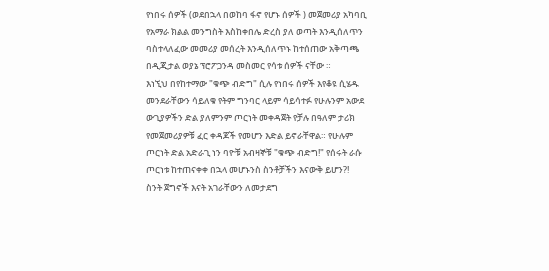የነበሩ ሰዎች (ወደበኋላ በወከባ ፋኖ የሆኑ ሰዎች ) መጀመሪያ አካባቢ የአማራ ክልል መንግስት እስከቀበሌ ድረስ ያለ ወጣት እንዲሰለጥን ባስተላለፈው መመሪያ መሰረት እንዲሰለጥኑ ከተሰጠው አቅጣጫ በዲጂታል ወያኔ ፕሮፖጋንዳ መስመር የሳቱ ሰዎች ናቸው ።
እነኚህ በየከተማው "ቁጭ ብድግ" ሲሉ የነበሩ ሰዎች እየቆዩ ሲሄዱ መንደራቸውን ሳይለቁ የትም ግንባር ላይም ሳይሳተፉ የሁሉንም አውደ ውጊያዎችን ድል ያለምንም ጦርነት መቀዳጀት የቻሉ በዓለም ታሪክ የመጀመሪያዎቹ ፈር ቀዳጆች የመሆን እድል ይኖራቸዋል። የሁሉም ጦርነት ድል አድራጊ ነን ባዮቹ አብዛኞቹ "ቁጭ ብድግ!" የሰሩት ራሱ ጦርነቱ ከተጠናቀቀ በኋላ መሆኑንስ ስንቶቻችን እናውቅ ይሆን?!
ስንት ጀግኖች እናት አገራቸውን ለመታደግ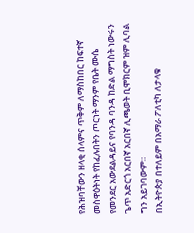የሕዝባቸውን ዘላቂ ሰላምና ጥቅም ለማስከበር ከፍተኛ መስዋዕትነት የከፈሉበትን ጦርነት ማንም የቤት ሙሴ የመንደር አውደልዳይና የባንዳ ባንዳ ከድል ማግስት ነውሩን ጌጥ አድርጎ አርበኛ አርበኛ ሊጫወት ቢሞክርም ዝም ሊባል ግን አይገባውም።
በኢትዮጵያ በተለይም በአማራ ፖለቲካ ለታላቁ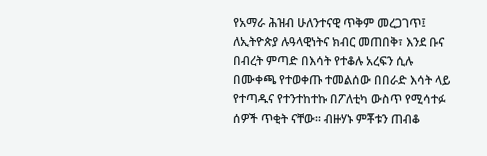የአማራ ሕዝብ ሁለንተናዊ ጥቅም መረጋገጥ፤ ለኢትዮጵያ ሉዓላዊነትና ክብር መጠበቅ፣ እንደ ቡና በብረት ምጣድ በእሳት የተቆሉ አረፍን ሲሉ በሙቀጫ የተወቀጡ ተመልሰው በበራድ እሳት ላይ የተጣዱና የተንተከተኩ በፖለቲካ ውስጥ የሚሳተፉ ሰዎች ጥቂት ናቸው። ብዙሃኑ ምቾቱን ጠብቆ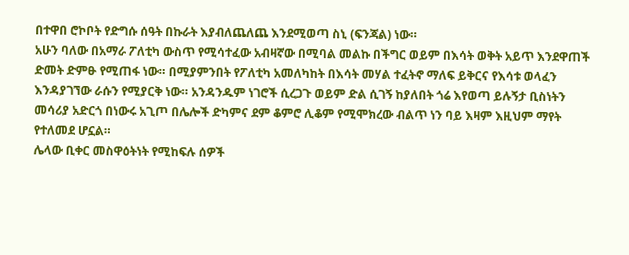በተዋበ ሮኮቦት የድግሱ ሰዓት በኩራት እያብለጨለጨ እንደሚወጣ ስኒ (ፍንጃል) ነው።
አሁን ባለው በአማራ ፖለቲካ ውስጥ የሚሳተፈው አብዛኛው በሚባል መልኩ በችግር ወይም በእሳት ወቅት አይጥ እንደዋጠች ድመት ድምፁ የሚጠፋ ነው። በሚያምንበት የፖለቲካ አመለካከት በእሳት መሃል ተፈትኖ ማለፍ ይቅርና የእሳቱ ወላፈን እንዳያገኘው ራሱን የሚያርቅ ነው። አንዳንዱም ነገሮች ሲረጋጉ ወይም ድል ሲገኝ ከያለበት ጎሬ እየወጣ ይሉኝታ ቢስነትን መሳሪያ አድርጎ በነውሩ አጊጦ በሌሎች ድካምና ደም ቆምሮ ሊቆም የሚሞክረው ብልጥ ነን ባይ እዛም እዚህም ማየት የተለመደ ሆኗል።
ሌላው ቢቀር መስዋዕትነት የሚከፍሉ ሰዎች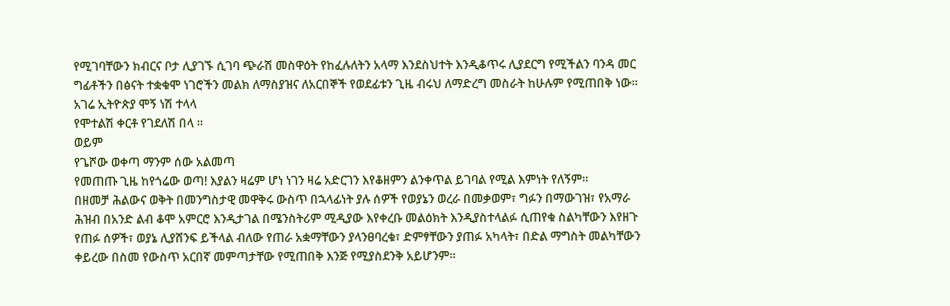የሚገባቸውን ክብርና ቦታ ሊያገኙ ሲገባ ጭራሽ መስዋዕት የከፈሉለትን አላማ እንደስህተት እንዲቆጥሩ ሊያደርግ የሚችልን ባንዳ መር ግፊቶችን በፅናት ተቋቁሞ ነገሮችን መልክ ለማስያዝና ለአርበኞች የወደፊቱን ጊዜ ብሩህ ለማድረግ መስራት ከሁሉም የሚጠበቅ ነው።
አገሬ ኢትዮጵያ ሞኝ ነሽ ተላላ
የሞተልሽ ቀርቶ የገደለሽ በላ ።
ወይም
የጌሾው ወቀጣ ማንም ሰው አልመጣ
የመጠጡ ጊዜ ከየጎሬው ወጣ! እያልን ዛሬም ሆነ ነገን ዛሬ አድርገን እየቆዘምን ልንቀጥል ይገባል የሚል እምነት የለኝም።
በዘመቻ ሕልውና ወቅት በመንግስታዊ መዋቅሩ ውስጥ በኋላፊነት ያሉ ሰዎች የወያኔን ወረራ በመቃወም፣ ግፉን በማውገዝ፣ የአማራ ሕዝብ በአንድ ልብ ቆሞ አምርሮ እንዲታገል በሜንስትሪም ሚዲያው እየቀረቡ መልዕክት እንዲያስተላልፉ ሲጠየቁ ስልካቸውን እየዘጉ የጠፉ ሰዎች፣ ወያኔ ሊያሸንፍ ይችላል ብለው የጠራ አቋማቸውን ያላንፀባረቁ፣ ድምፃቸውን ያጠፉ አካላት፣ በድል ማግስት መልካቸውን ቀይረው በስመ የውስጥ አርበኛ መምጣታቸው የሚጠበቅ እንጅ የሚያስደንቅ አይሆንም።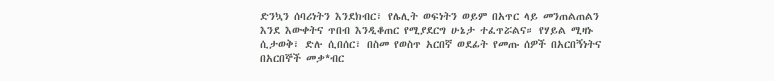ድንኳን ሰባሪነትን እንደክብር፣ የሌሊት ወፍነትን ወይም በአጥር ላይ መንጠልጠልን እንደ እውቀትና ጥበብ እንዲቆጠር የሚያደርግ ሁኔታ ተፈጥሯልና። የሃይል ሚዛኑ ሲታወቅ፣ ድሉ ሲበሰር፣ በስመ የወስጥ አርበኛ ወደፊት የመጡ ሰዎች በአርበኝነትና በአርበኞች መቃ*ብር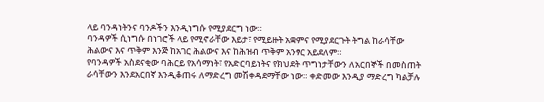ላይ ባንዳነትንና ባንዶችን እንዲነግሱ የሚያደርግ ነው።
ባንዳዎች ሲነግሱ በነገሮች ላይ የሚኖራቸው እይታ፣ የሚይዙት አቋምና የሚያደርጉት ትግል ከራሳቸው ሕልውና እና ጥቅም እንጅ ከአገር ሕልውና እና ከሕዝብ ጥቅም አንፃር አይደለም።
የባንዳዎች አስደናቂው ባሕርይ የአሳማነት፣ የአድርባይነትና የክህደት ጥግነታቸውን ለአርበኞች በመስጠት ራሳቸውን እንደአርበኛ እንዲቆጠሩ ለማድረግ መሽቀዳደማቸው ነው። ቀድመው እንዲያ ማድረግ ካልቻሉ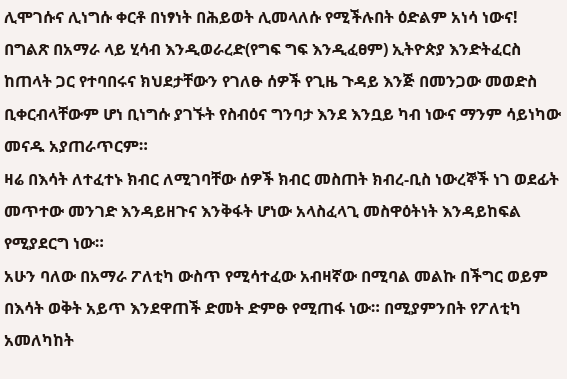ሊሞገሱና ሊነግሱ ቀርቶ በነፃነት በሕይወት ሊመላለሱ የሚችሉበት ዕድልም አነሳ ነውና!
በግልጽ በአማራ ላይ ሂሳብ እንዲወራረድ(የግፍ ግፍ እንዲፈፀም) ኢትዮጵያ እንድትፈርስ ከጠላት ጋር የተባበሩና ክህደታቸውን የገለፁ ሰዎች የጊዜ ጉዳይ እንጅ በመንጋው መወድስ ቢቀርብላቸውም ሆነ ቢነግሱ ያገኙት የስብዕና ግንባታ እንደ እንቧይ ካብ ነውና ማንም ሳይነካው መናዱ አያጠራጥርም።
ዛሬ በእሳት ለተፈተኑ ክብር ለሚገባቸው ሰዎች ክብር መስጠት ክብረ-ቢስ ነውረኞች ነገ ወደፊት መጥተው መንገድ እንዳይዘጉና እንቅፋት ሆነው አላስፈላጊ መስዋዕትነት እንዳይከፍል የሚያደርግ ነው።
አሁን ባለው በአማራ ፖለቲካ ውስጥ የሚሳተፈው አብዛኛው በሚባል መልኩ በችግር ወይም በእሳት ወቅት አይጥ እንደዋጠች ድመት ድምፁ የሚጠፋ ነው። በሚያምንበት የፖለቲካ አመለካከት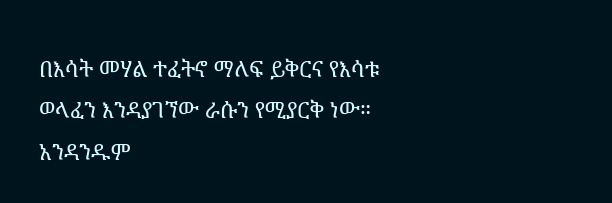በእሳት መሃል ተፈትኖ ማለፍ ይቅርና የእሳቱ ወላፈን እንዳያገኘው ራሱን የሚያርቅ ነው። አንዳንዱም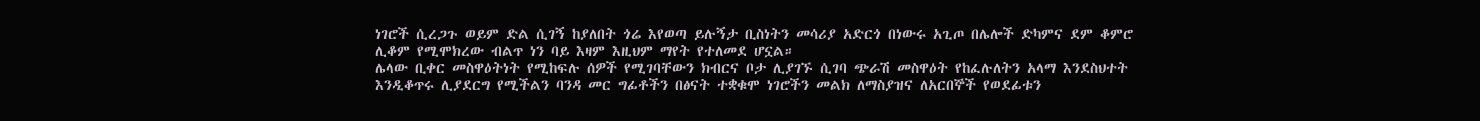ነገሮች ሲረጋጉ ወይም ድል ሲገኝ ከያለበት ጎሬ እየወጣ ይሉኝታ ቢስነትን መሳሪያ አድርጎ በነውሩ አጊጦ በሌሎች ድካምና ደም ቆምሮ ሊቆም የሚሞክረው ብልጥ ነን ባይ እዛም እዚህም ማየት የተለመደ ሆኗል።
ሌላው ቢቀር መስዋዕትነት የሚከፍሉ ሰዎች የሚገባቸውን ክብርና ቦታ ሊያገኙ ሲገባ ጭራሽ መስዋዕት የከፈሉለትን አላማ እንደስህተት እንዲቆጥሩ ሊያደርግ የሚችልን ባንዳ መር ግፊቶችን በፅናት ተቋቁሞ ነገሮችን መልክ ለማስያዝና ለአርበኞች የወደፊቱን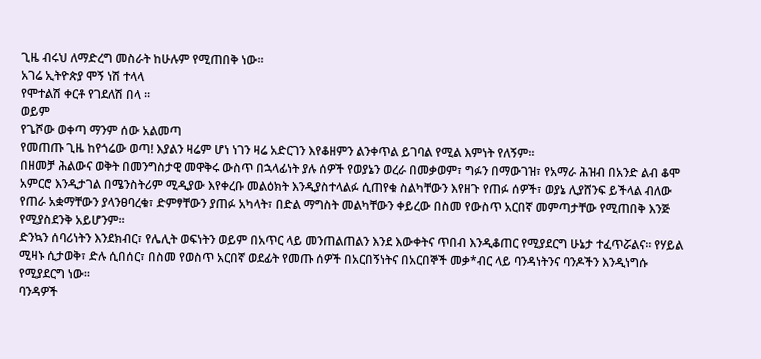ጊዜ ብሩህ ለማድረግ መስራት ከሁሉም የሚጠበቅ ነው።
አገሬ ኢትዮጵያ ሞኝ ነሽ ተላላ
የሞተልሽ ቀርቶ የገደለሽ በላ ።
ወይም
የጌሾው ወቀጣ ማንም ሰው አልመጣ
የመጠጡ ጊዜ ከየጎሬው ወጣ! እያልን ዛሬም ሆነ ነገን ዛሬ አድርገን እየቆዘምን ልንቀጥል ይገባል የሚል እምነት የለኝም።
በዘመቻ ሕልውና ወቅት በመንግስታዊ መዋቅሩ ውስጥ በኋላፊነት ያሉ ሰዎች የወያኔን ወረራ በመቃወም፣ ግፉን በማውገዝ፣ የአማራ ሕዝብ በአንድ ልብ ቆሞ አምርሮ እንዲታገል በሜንስትሪም ሚዲያው እየቀረቡ መልዕክት እንዲያስተላልፉ ሲጠየቁ ስልካቸውን እየዘጉ የጠፉ ሰዎች፣ ወያኔ ሊያሸንፍ ይችላል ብለው የጠራ አቋማቸውን ያላንፀባረቁ፣ ድምፃቸውን ያጠፉ አካላት፣ በድል ማግስት መልካቸውን ቀይረው በስመ የውስጥ አርበኛ መምጣታቸው የሚጠበቅ እንጅ የሚያስደንቅ አይሆንም።
ድንኳን ሰባሪነትን እንደክብር፣ የሌሊት ወፍነትን ወይም በአጥር ላይ መንጠልጠልን እንደ እውቀትና ጥበብ እንዲቆጠር የሚያደርግ ሁኔታ ተፈጥሯልና። የሃይል ሚዛኑ ሲታወቅ፣ ድሉ ሲበሰር፣ በስመ የወስጥ አርበኛ ወደፊት የመጡ ሰዎች በአርበኝነትና በአርበኞች መቃ*ብር ላይ ባንዳነትንና ባንዶችን እንዲነግሱ የሚያደርግ ነው።
ባንዳዎች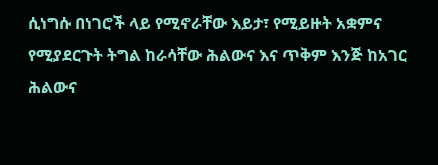ሲነግሱ በነገሮች ላይ የሚኖራቸው እይታ፣ የሚይዙት አቋምና የሚያደርጉት ትግል ከራሳቸው ሕልውና እና ጥቅም እንጅ ከአገር ሕልውና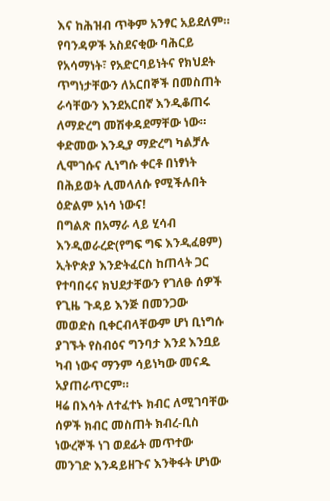እና ከሕዝብ ጥቅም አንፃር አይደለም።
የባንዳዎች አስደናቂው ባሕርይ የአሳማነት፣ የአድርባይነትና የክህደት ጥግነታቸውን ለአርበኞች በመስጠት ራሳቸውን እንደአርበኛ እንዲቆጠሩ ለማድረግ መሽቀዳደማቸው ነው። ቀድመው እንዲያ ማድረግ ካልቻሉ ሊሞገሱና ሊነግሱ ቀርቶ በነፃነት በሕይወት ሊመላለሱ የሚችሉበት ዕድልም አነሳ ነውና!
በግልጽ በአማራ ላይ ሂሳብ እንዲወራረድ(የግፍ ግፍ እንዲፈፀም) ኢትዮጵያ እንድትፈርስ ከጠላት ጋር የተባበሩና ክህደታቸውን የገለፁ ሰዎች የጊዜ ጉዳይ እንጅ በመንጋው መወድስ ቢቀርብላቸውም ሆነ ቢነግሱ ያገኙት የስብዕና ግንባታ እንደ እንቧይ ካብ ነውና ማንም ሳይነካው መናዱ አያጠራጥርም።
ዛሬ በእሳት ለተፈተኑ ክብር ለሚገባቸው ሰዎች ክብር መስጠት ክብረ-ቢስ ነውረኞች ነገ ወደፊት መጥተው መንገድ እንዳይዘጉና እንቅፋት ሆነው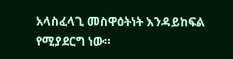አላስፈላጊ መስዋዕትነት እንዳይከፍል የሚያደርግ ነው።